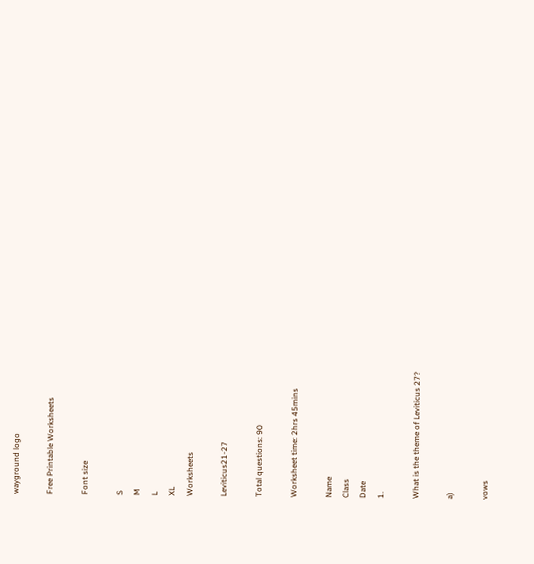wayground logo

Free Printable Worksheets

Font size

S
M
L
XL
Worksheets

Leviticus21-27

Total questions: 90

Worksheet time: 2hrs 45mins

Name
Class
Date
1.

What is the theme of Leviticus 27?

a)

vows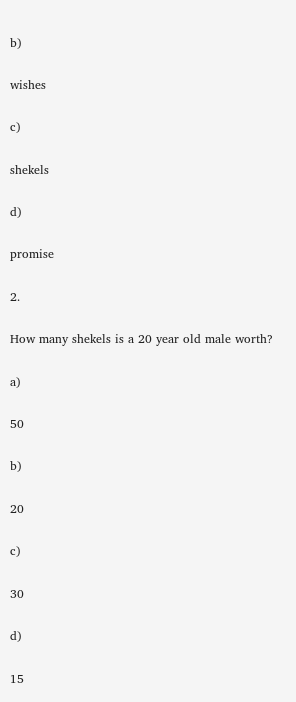b)

wishes

c)

shekels

d)

promise

2.

How many shekels is a 20 year old male worth?

a)

50

b)

20

c)

30

d)

15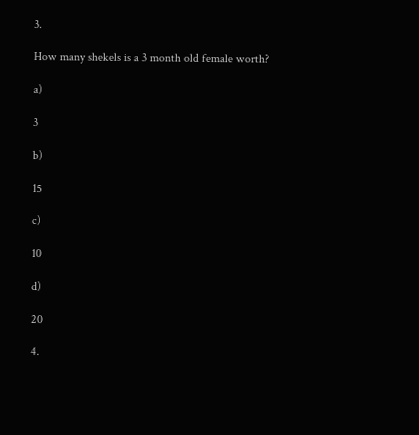3.

How many shekels is a 3 month old female worth?

a)

3

b)

15

c)

10

d)

20

4.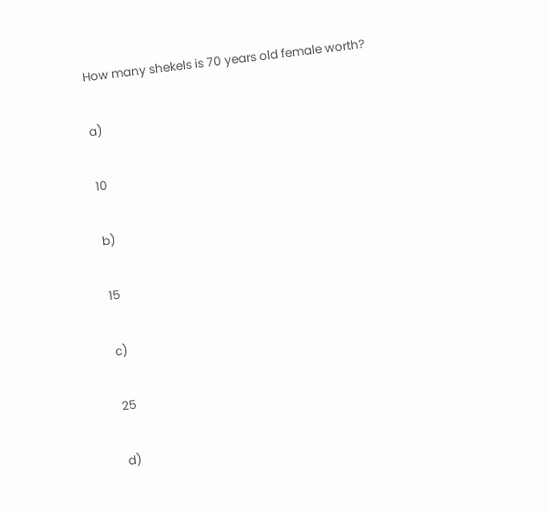How many shekels is 70 years old female worth?

a)

10

b)

15

c)

25

d)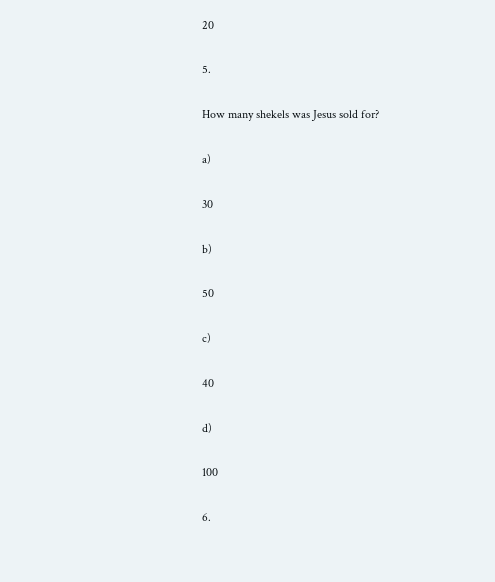20

5.

How many shekels was Jesus sold for?

a)

30

b)

50

c)

40

d)

100

6.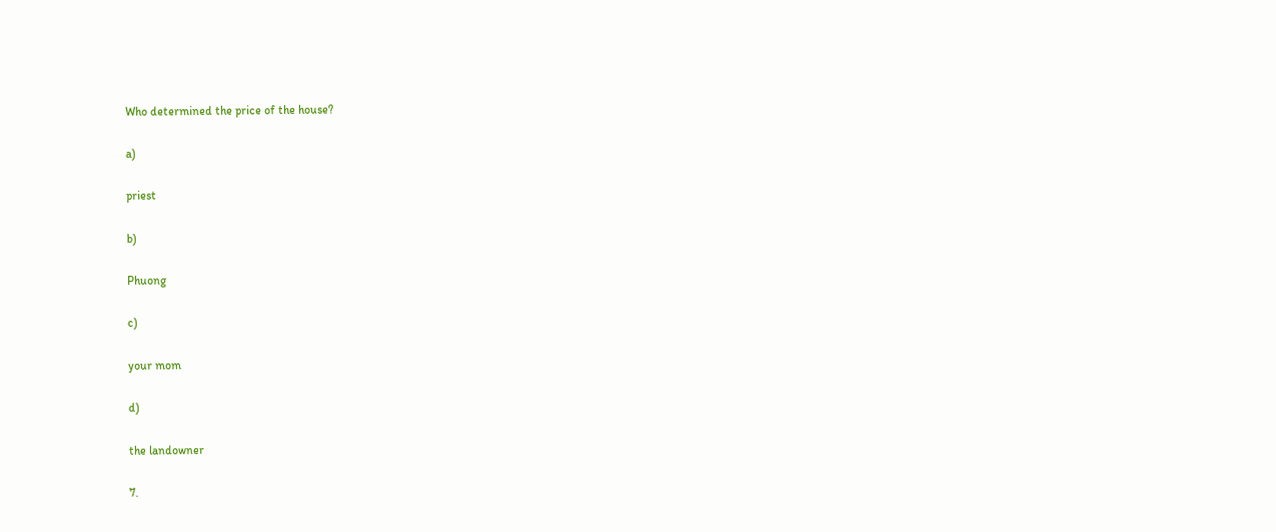Who determined the price of the house?

a)

priest

b)

Phuong

c)

your mom

d)

the landowner

7.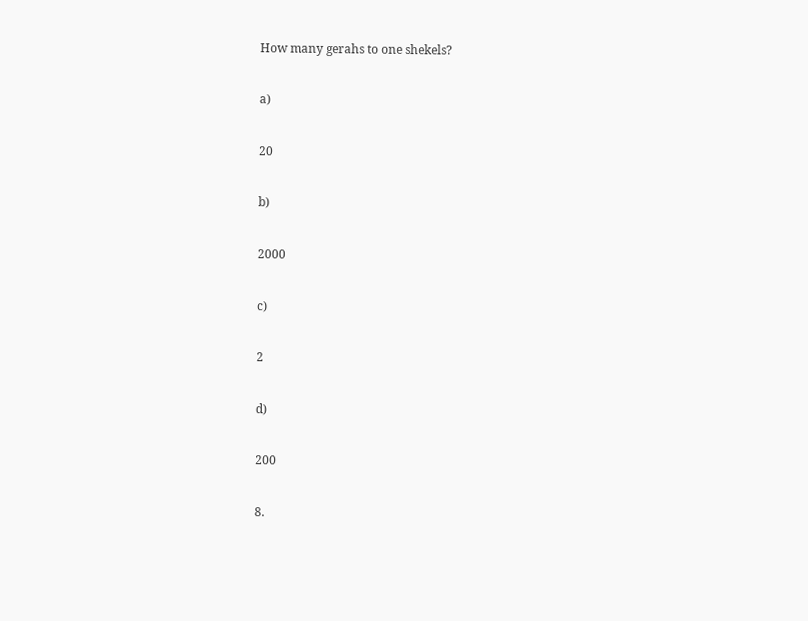How many gerahs to one shekels?

a)

20

b)

2000

c)

2

d)

200

8.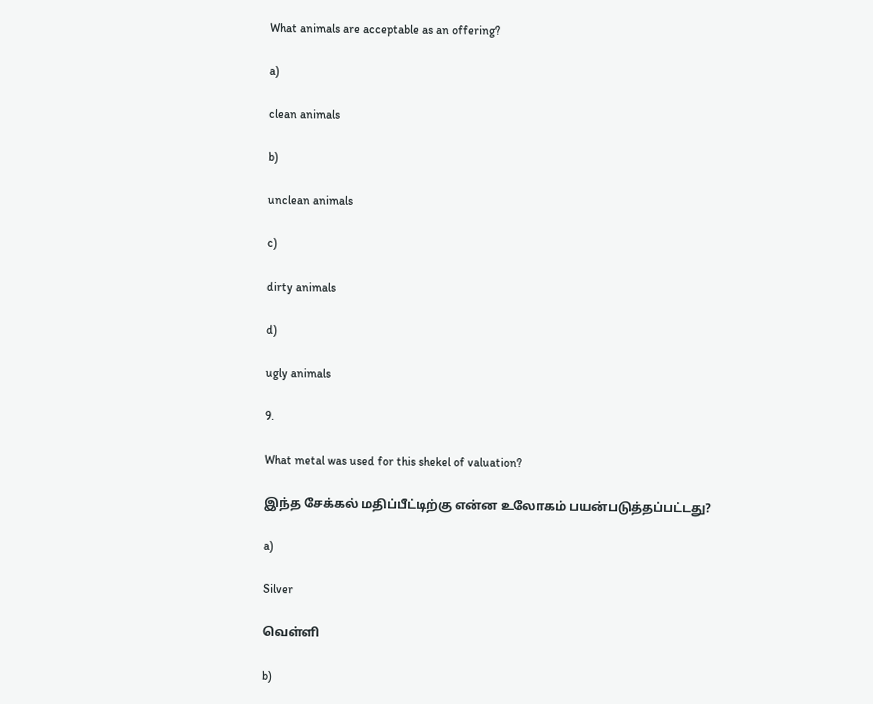What animals are acceptable as an offering?

a)

clean animals

b)

unclean animals

c)

dirty animals

d)

ugly animals

9.

What metal was used for this shekel of valuation?

இந்த சேக்கல் மதிப்பீட்டிற்கு என்ன உலோகம் பயன்படுத்தப்பட்டது?

a)

Silver

வெள்ளி

b)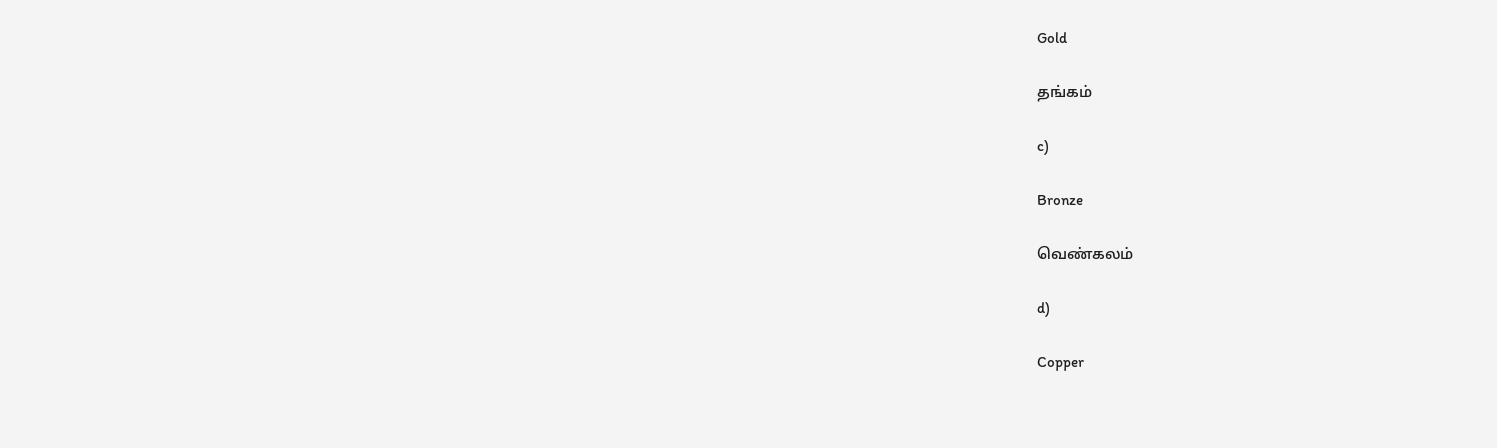Gold

தங்கம்

c)

Bronze

வெண்கலம்

d)

Copper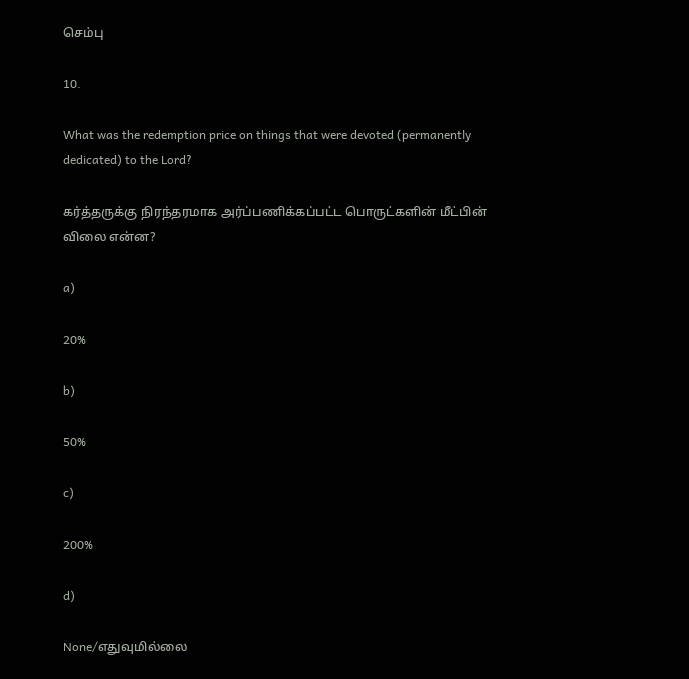செம்பு

10.

What was the redemption price on things that were devoted (permanently dedicated) to the Lord?

கர்த்தருக்கு நிரந்தரமாக அர்ப்பணிக்கப்பட்ட பொருட்களின் மீட்பின் விலை என்ன?

a)

20%

b)

50%

c)

200%

d)

None/எதுவுமில்லை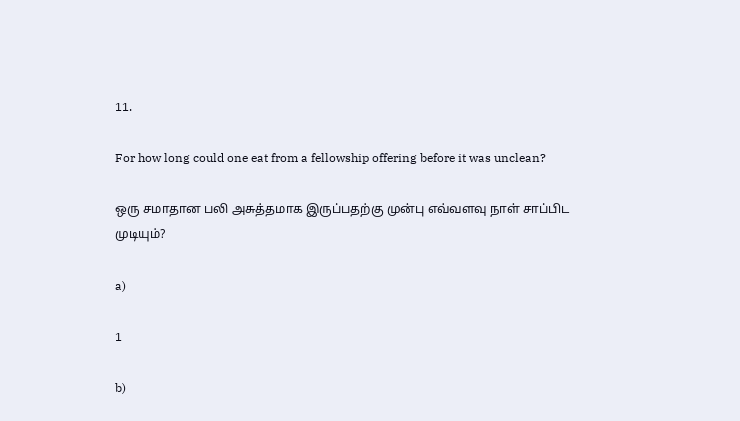11.

For how long could one eat from a fellowship offering before it was unclean?

ஒரு சமாதான பலி அசுத்தமாக இருப்பதற்கு முன்பு எவ்வளவு நாள் சாப்பிட முடியும்?

a)

1

b)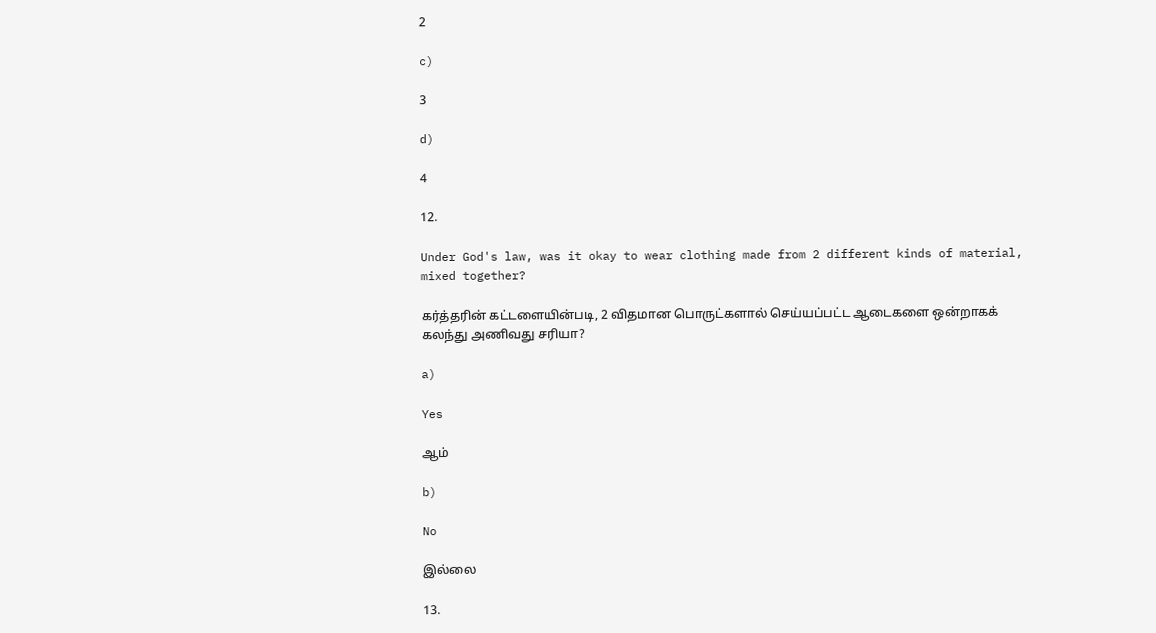2

c)

3

d)

4

12.

Under God's law, was it okay to wear clothing made from 2 different kinds of material, mixed together?

கர்த்தரின் கட்டளையின்படி, 2 விதமான பொருட்களால் செய்யப்பட்ட ஆடைகளை ஒன்றாகக் கலந்து அணிவது சரியா?

a)

Yes

ஆம்

b)

No

இல்லை

13.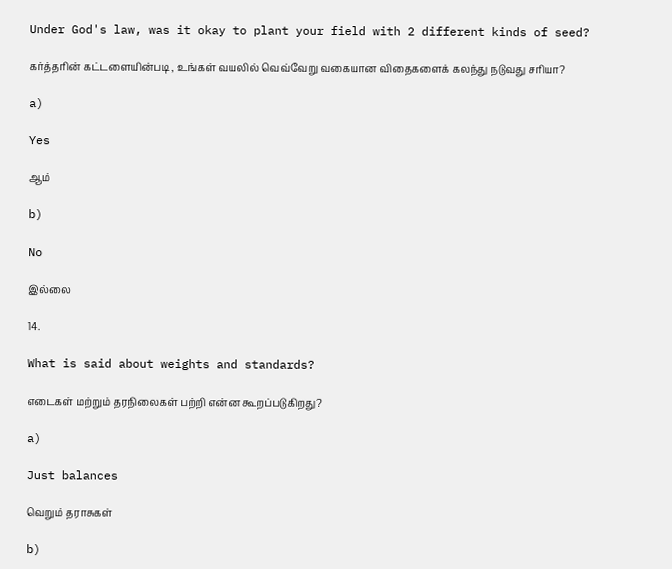Under God's law, was it okay to plant your field with 2 different kinds of seed?

கர்த்தரின் கட்டளையின்படி , உங்கள் வயலில் வெவ்வேறு வகையான விதைகளைக் கலந்து நடுவது சரியா?

a)

Yes

ஆம்

b)

No

இல்லை

14.

What is said about weights and standards?

எடைகள் மற்றும் தரநிலைகள் பற்றி என்ன கூறப்படுகிறது?

a)

Just balances

வெறும் தராசுகள்

b)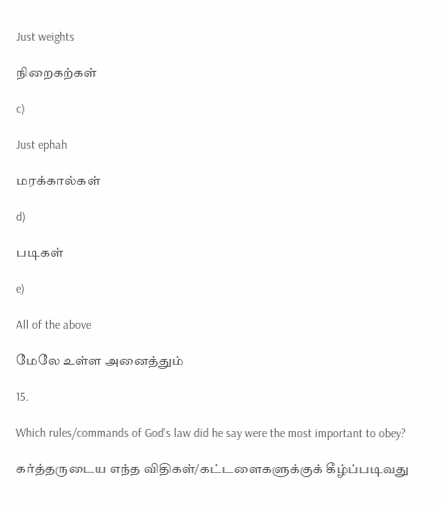Just weights

நிறைகற்கள்

c)

Just ephah

மரக்கால்கள்

d)

படிகள்

e)

All of the above

மேலே உள்ள அனைத்தும்

15.

Which rules/commands of God's law did he say were the most important to obey?

கர்த்தருடைய எந்த விதிகள்/கட்டளைகளுக்குக் கீழ்ப்படிவது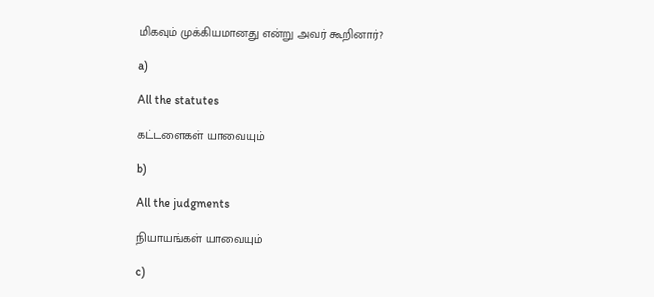மிகவும் முக்கியமானது என்று அவர் கூறினார்?

a)

All the statutes

கட்டளைகள் யாவையும்

b)

All the judgments

நியாயங்கள் யாவையும்

c)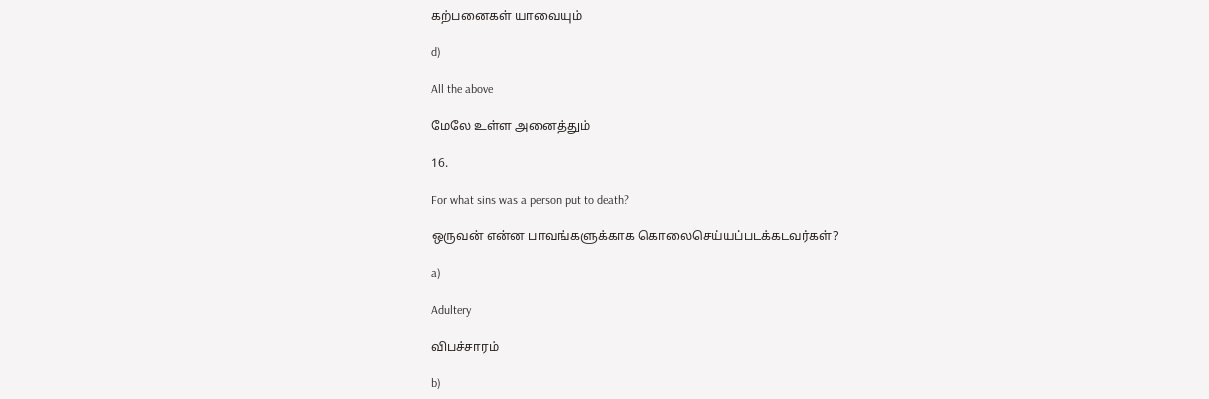கற்பனைகள் யாவையும்

d)

All the above

மேலே உள்ள அனைத்தும்

16.

For what sins was a person put to death?

ஒருவன் என்ன பாவங்களுக்காக கொலைசெய்யப்படக்கடவர்கள்?

a)

Adultery

விபச்சாரம்

b)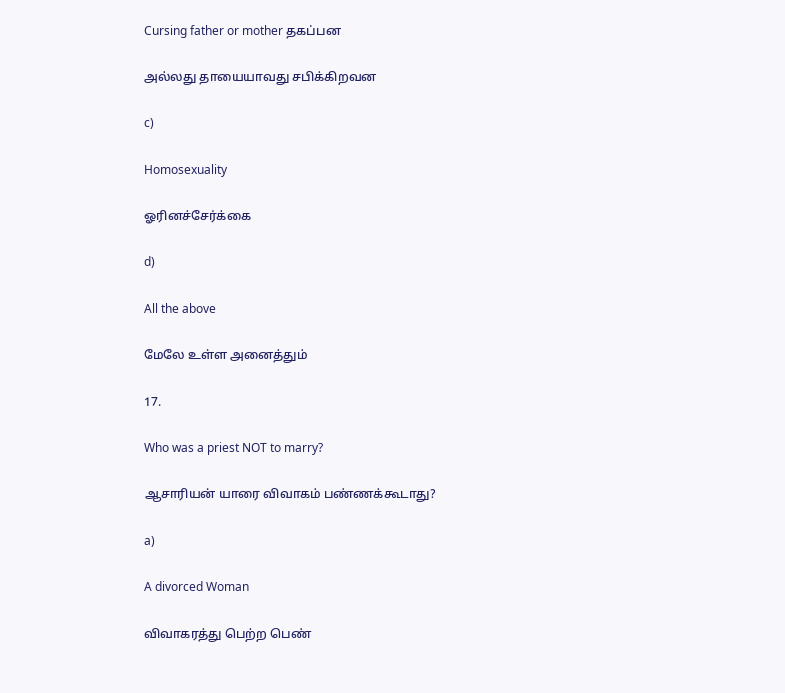Cursing father or mother தகப்பன

அல்லது தாயையாவது சபிக்கிறவன

c)

Homosexuality

ஓரினச்சேர்க்கை

d)

All the above

மேலே உள்ள அனைத்தும்

17.

Who was a priest NOT to marry?

ஆசாரியன் யாரை விவாகம் பண்ணக்கூடாது?

a)

A divorced Woman

விவாகரத்து பெற்ற பெண்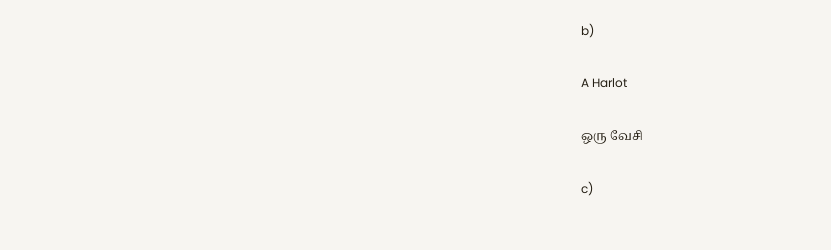b)

A Harlot

ஒரு வேசி

c)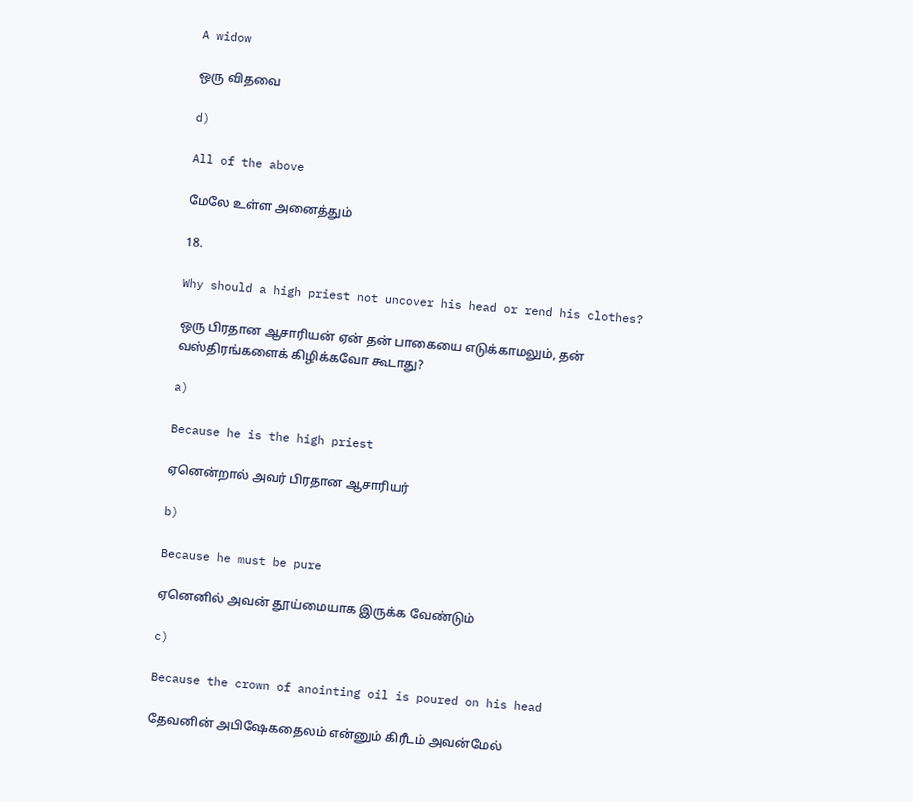A widow

ஒரு விதவை

d)

All of the above

மேலே உள்ள அனைத்தும்

18.

Why should a high priest not uncover his head or rend his clothes?

ஒரு பிரதான ஆசாரியன் ஏன் தன் பாகையை எடுக்காமலும், தன் வஸ்திரங்களைக் கிழிக்கவோ கூடாது?

a)

Because he is the high priest

ஏனென்றால் அவர் பிரதான ஆசாரியர்

b)

Because he must be pure

ஏனெனில் அவன் தூய்மையாக இருக்க வேண்டும்

c)

Because the crown of anointing oil is poured on his head

தேவனின் அபிஷேகதைலம் என்னும் கிரீடம் அவன்மேல்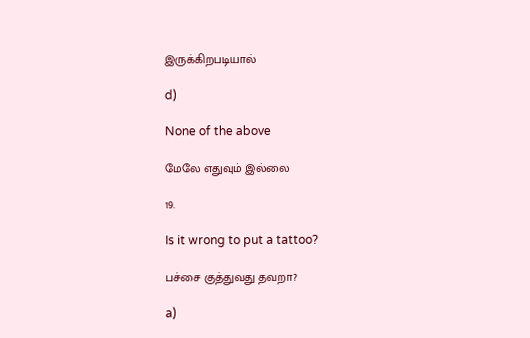இருக்கிறபடியால்

d)

None of the above

மேலே எதுவும் இல்லை

19.

Is it wrong to put a tattoo?

பச்சை குத்துவது தவறா?

a)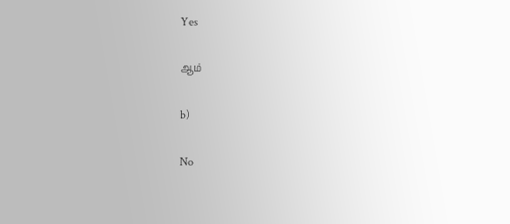Yes

ஆம்

b)

No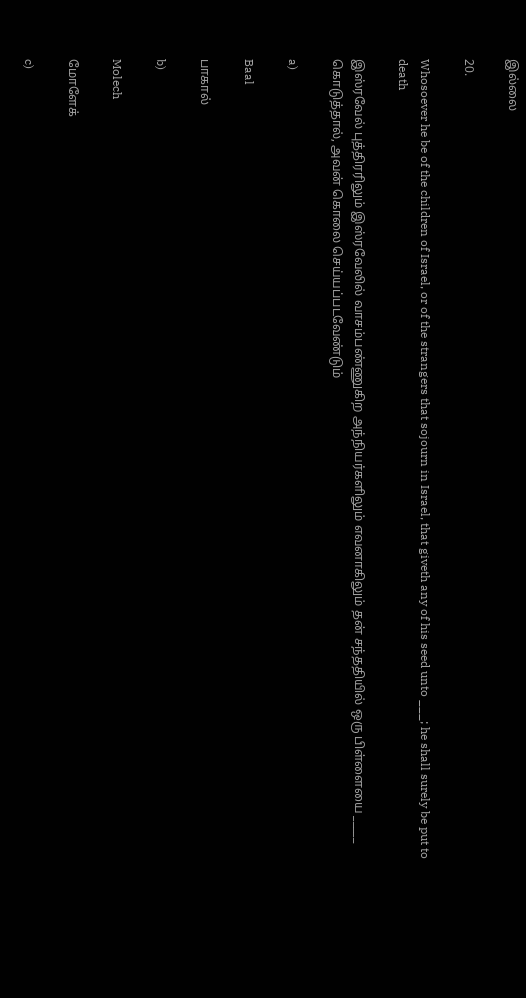இல்லை

20.

Whosoever he be of the children of Israel, or of the strangers that sojourn in Israel, that giveth any of his seed unto ___; he shall surely be put to death

இஸ்ரவேல் புத்திரரிலும் இஸ்ரவேலில் வாசம்பண்ணுகிற அந்நியர்களிலும் எவனாகிலும் தன் சந்ததியில் ஒரு பிள்ளையை _____ கொடுத்தால், அவன் கொலை செய்யப்படவேண்டும்

a)

Baal

பாகால்

b)

Molech

மோளேக்

c)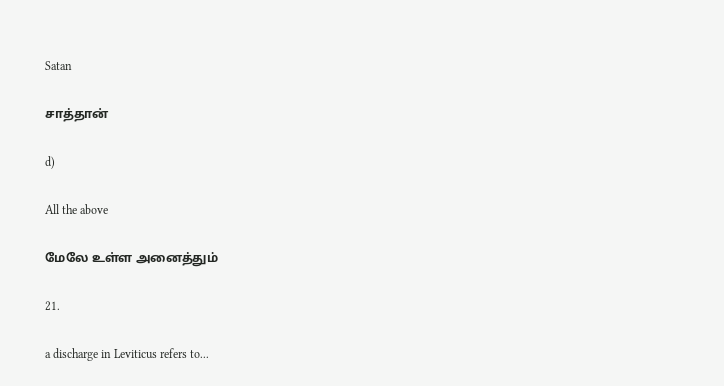Satan

சாத்தான்

d)

All the above

மேலே உள்ள அனைத்தும்

21.

a discharge in Leviticus refers to...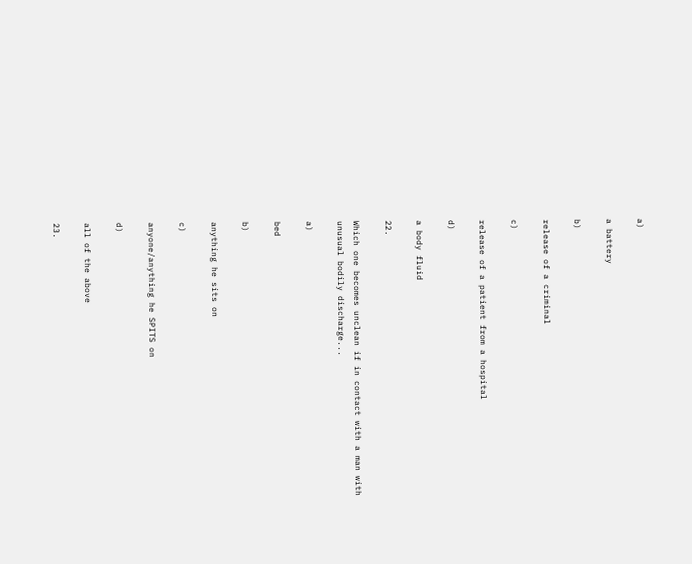a)

a battery

b)

release of a criminal

c)

release of a patient from a hospital

d)

a body fluid

22.

Which one becomes unclean if in contact with a man with unusual bodily discharge...

a)

bed

b)

anything he sits on

c)

anyone/anything he SPITS on

d)

all of the above

23.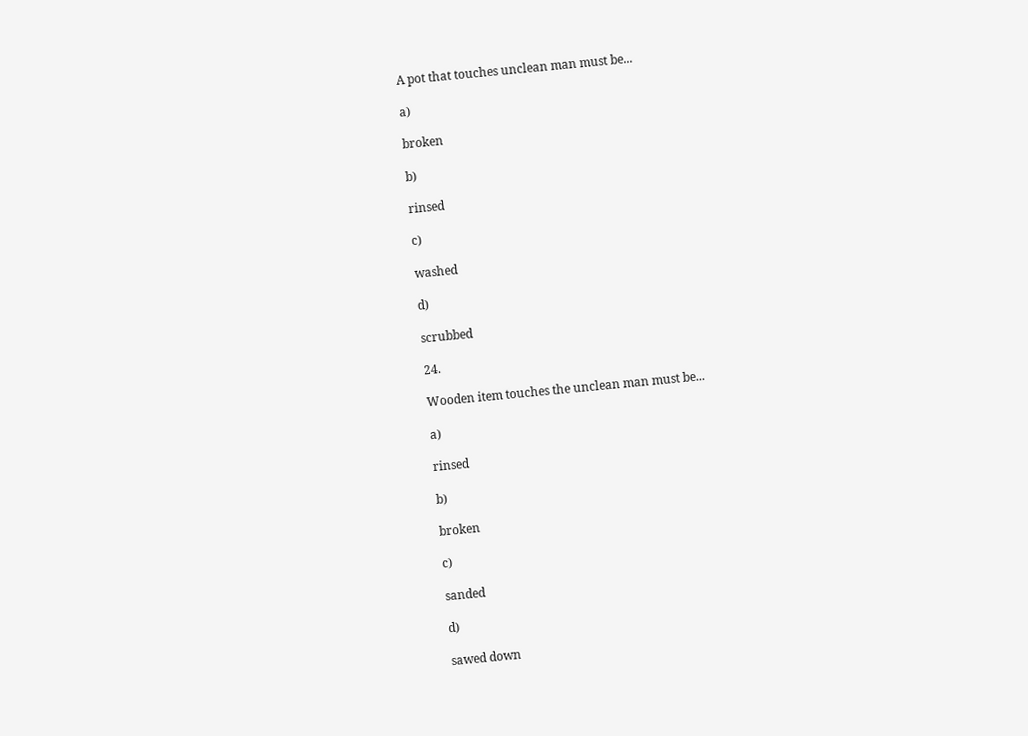A pot that touches unclean man must be...

a)

broken

b)

rinsed

c)

washed

d)

scrubbed

24.

Wooden item touches the unclean man must be...

a)

rinsed

b)

broken

c)

sanded

d)

sawed down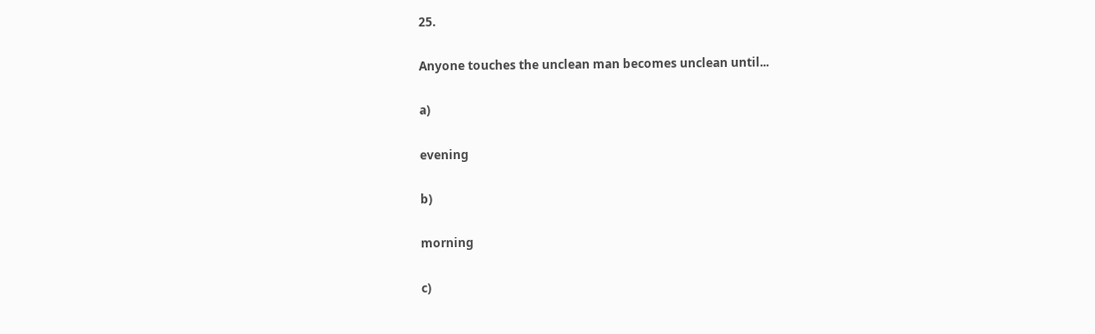25.

Anyone touches the unclean man becomes unclean until...

a)

evening

b)

morning

c)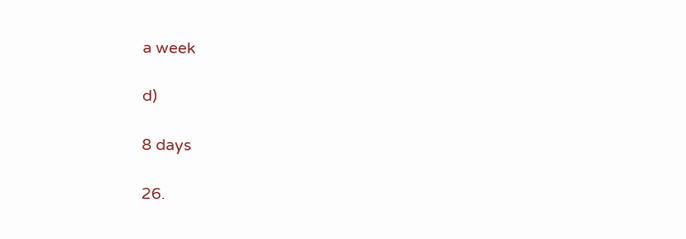a week

d)

8 days

26.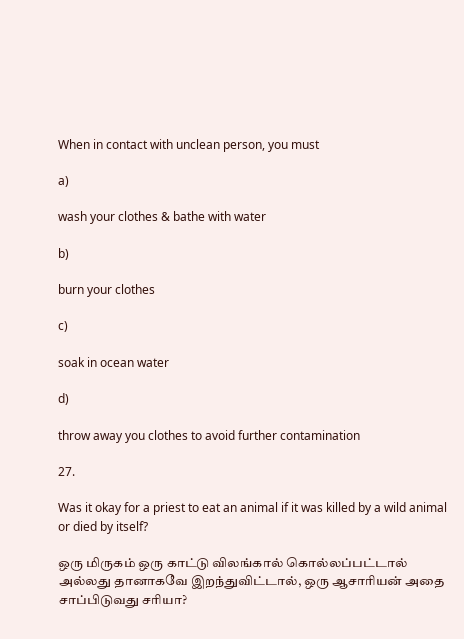When in contact with unclean person, you must

a)

wash your clothes & bathe with water

b)

burn your clothes

c)

soak in ocean water

d)

throw away you clothes to avoid further contamination

27.

Was it okay for a priest to eat an animal if it was killed by a wild animal or died by itself?

ஒரு மிருகம் ஒரு காட்டு விலங்கால் கொல்லப்பட்டால் அல்லது தானாகவே இறந்துவிட்டால், ஒரு ஆசாரியன் அதை சாப்பிடுவது சரியா?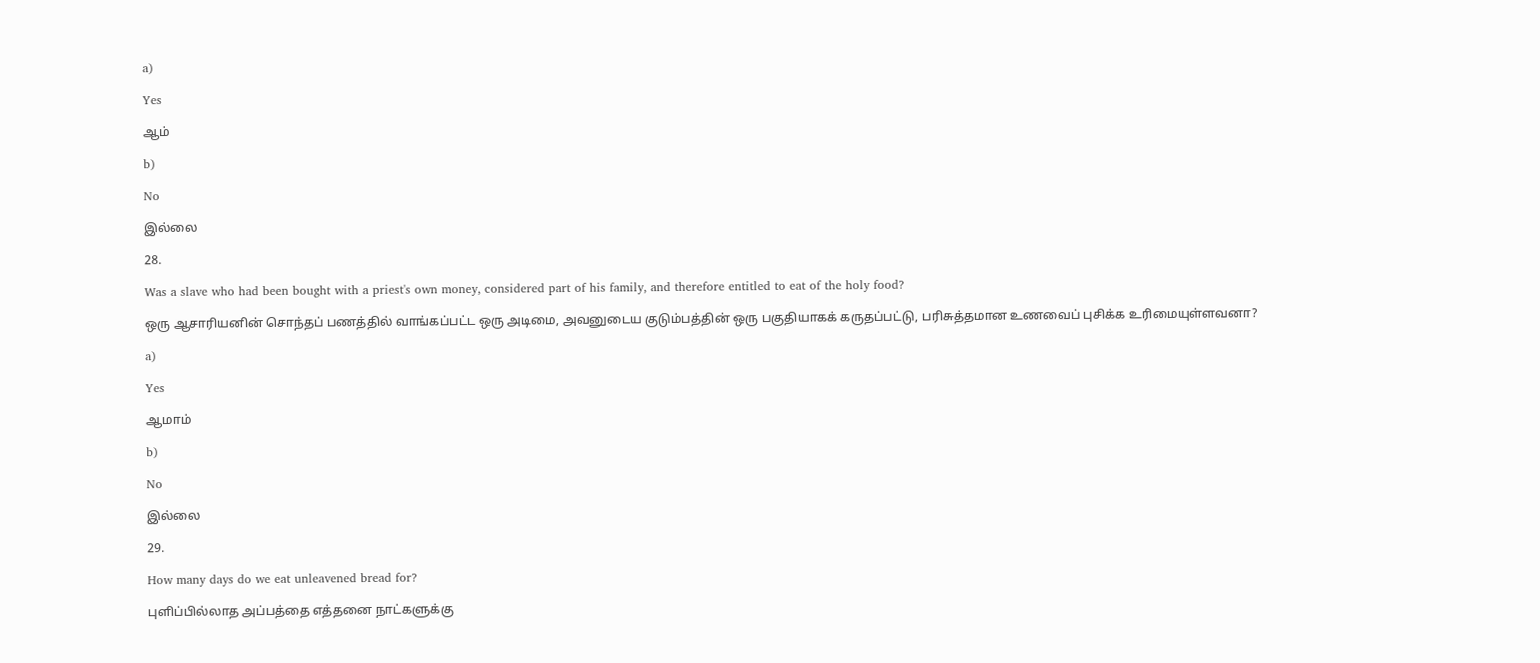a)

Yes

ஆம்

b)

No

இல்லை

28.

Was a slave who had been bought with a priest's own money, considered part of his family, and therefore entitled to eat of the holy food?

ஒரு ஆசாரியனின் சொந்தப் பணத்தில் வாங்கப்பட்ட ஒரு அடிமை, அவனுடைய குடும்பத்தின் ஒரு பகுதியாகக் கருதப்பட்டு, பரிசுத்தமான உணவைப் புசிக்க உரிமையுள்ளவனா?

a)

Yes

ஆமாம்

b)

No

இல்லை

29.

How many days do we eat unleavened bread for?

புளிப்பில்லாத அப்பத்தை எத்தனை நாட்களுக்கு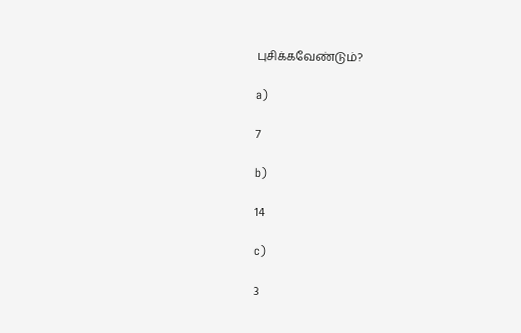புசிக்கவேண்டும்?

a)

7

b)

14

c)

3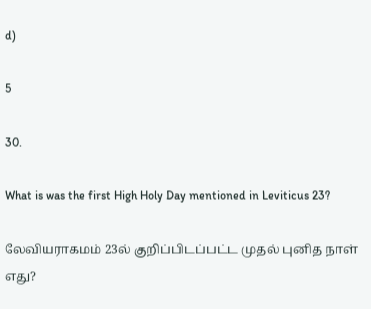d)

5

30.

What is was the first High Holy Day mentioned in Leviticus 23?

லேவியராகமம் 23ல் குறிப்பிடப்பட்ட முதல் புனித நாள் எது?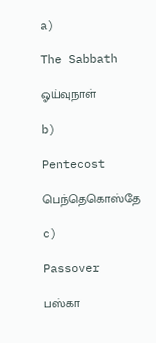a)

The Sabbath

ஓய்வுநாள்

b)

Pentecost

பெந்தெகொஸ்தே

c)

Passover

பஸ்கா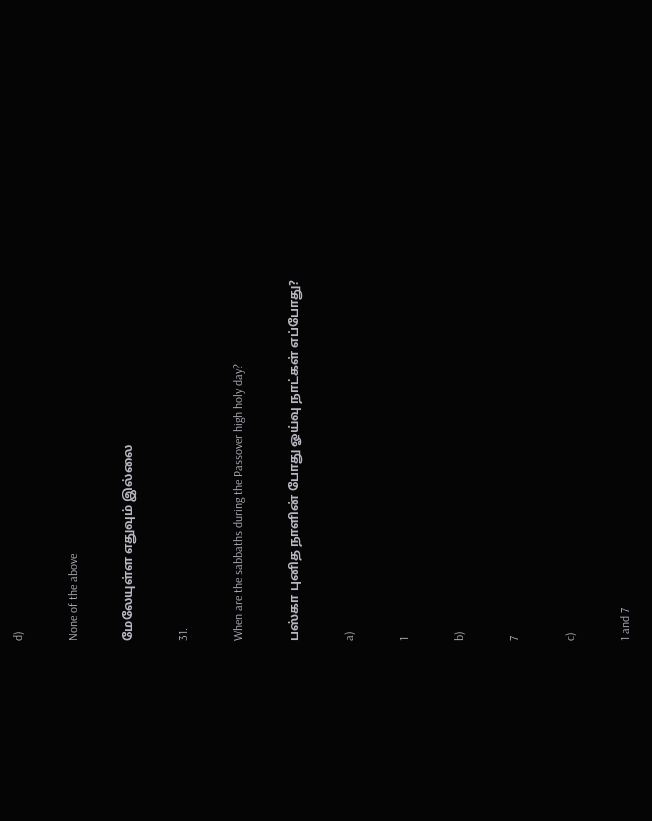d)

None of the above

மேலேயுள்ள எதுவும் இல்லை

31.

When are the sabbaths during the Passover high holy day?

பஸ்கா புனித நாளின் போது ஓய்வு நாட்கள் எப்போது?

a)

1

b)

7

c)

1 and 7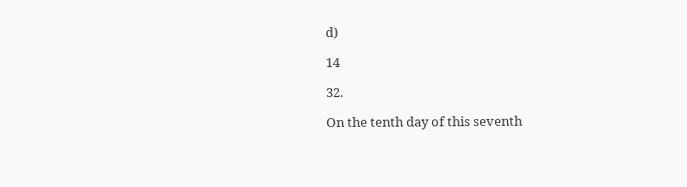d)

14

32.

On the tenth day of this seventh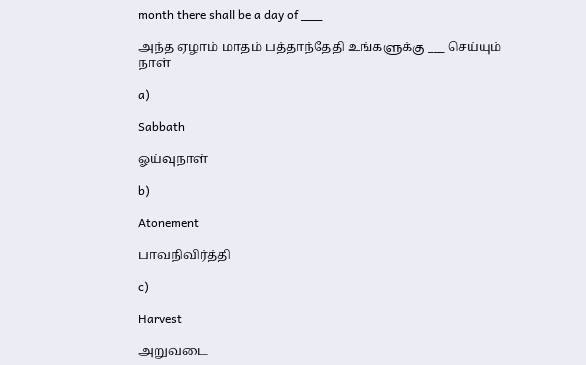month there shall be a day of ___

அந்த ஏழாம் மாதம் பத்தாந்தேதி உங்களுக்கு ___ செய்யும் நாள்

a)

Sabbath

ஓய்வுநாள்

b)

Atonement

பாவநிவிர்த்தி

c)

Harvest

அறுவடை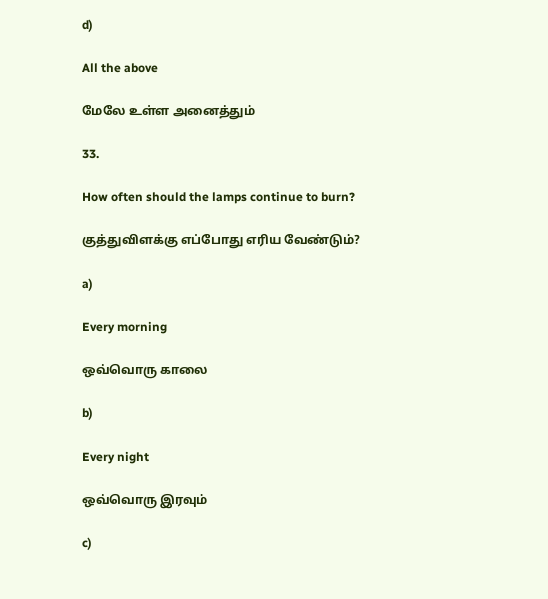d)

All the above

மேலே உள்ள அனைத்தும்

33.

How often should the lamps continue to burn?

குத்துவிளக்கு எப்போது எரிய வேண்டும்?

a)

Every morning

ஒவ்வொரு காலை

b)

Every night

ஒவ்வொரு இரவும்

c)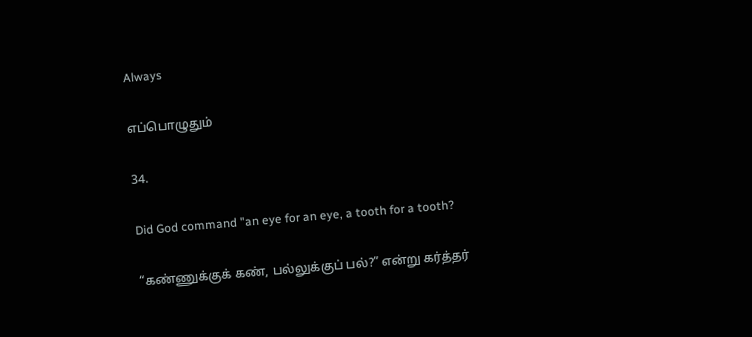Always

எப்பொழுதும்

34.

Did God command "an eye for an eye, a tooth for a tooth?

“கண்ணுக்குக் கண், பல்லுக்குப் பல்?” என்று கர்த்தர்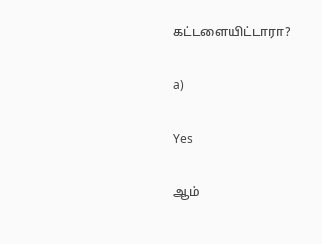கட்டளையிட்டாரா?

a)

Yes

ஆம்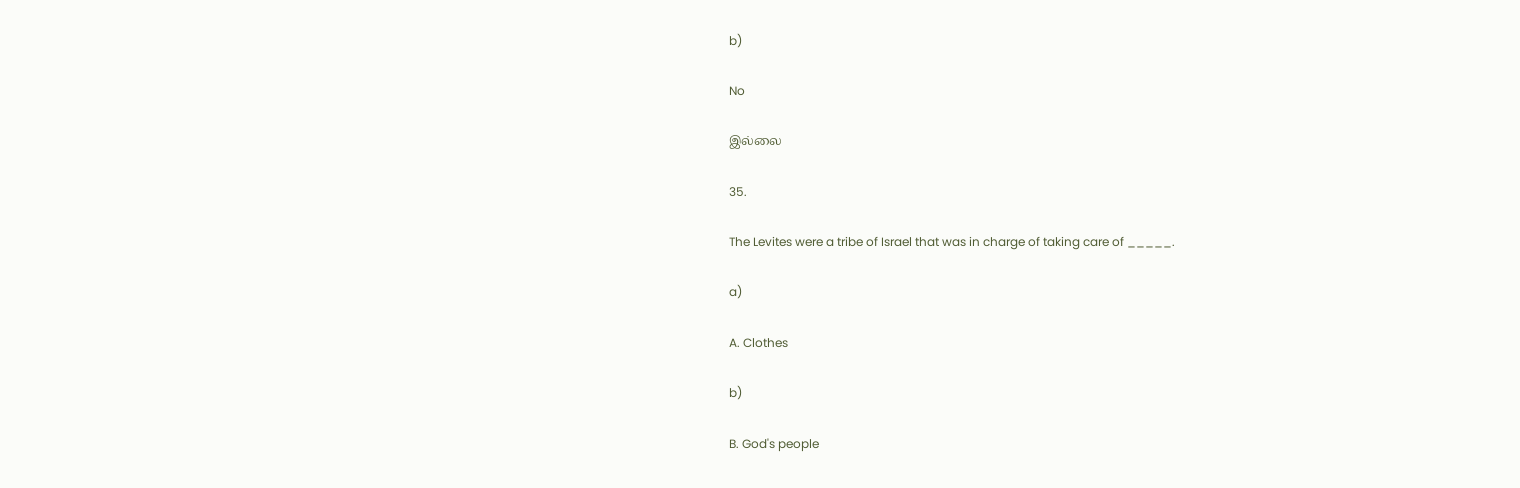b)

No

இல்லை

35.

The Levites were a tribe of Israel that was in charge of taking care of _____.

a)

A. Clothes

b)

B. God's people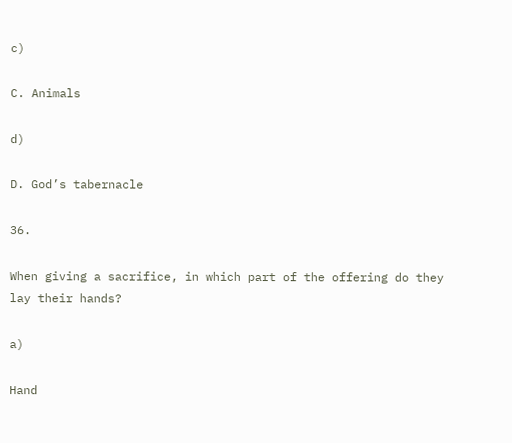c)

C. Animals

d)

D. God’s tabernacle

36.

When giving a sacrifice, in which part of the offering do they lay their hands?

a)

Hand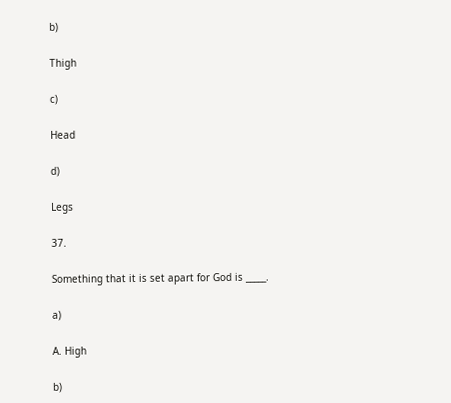b)

Thigh

c)

Head

d)

Legs

37.

Something that it is set apart for God is _____.

a)

A. High

b)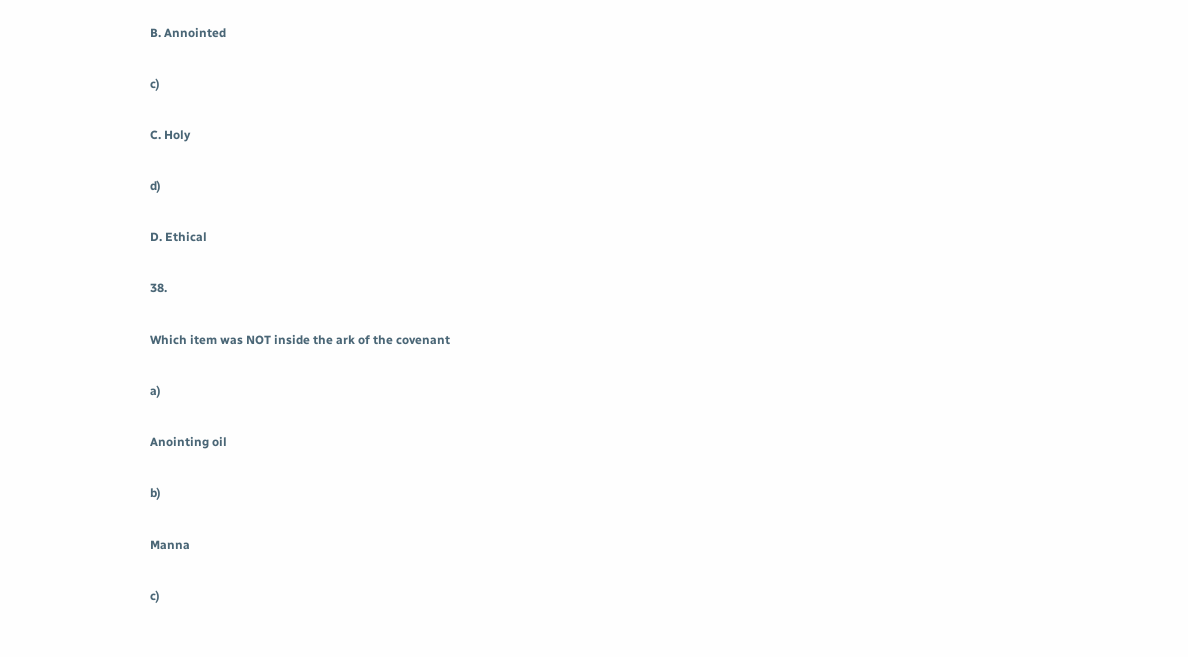B. Annointed

c)

C. Holy

d)

D. Ethical

38.

Which item was NOT inside the ark of the covenant

a)

Anointing oil

b)

Manna

c)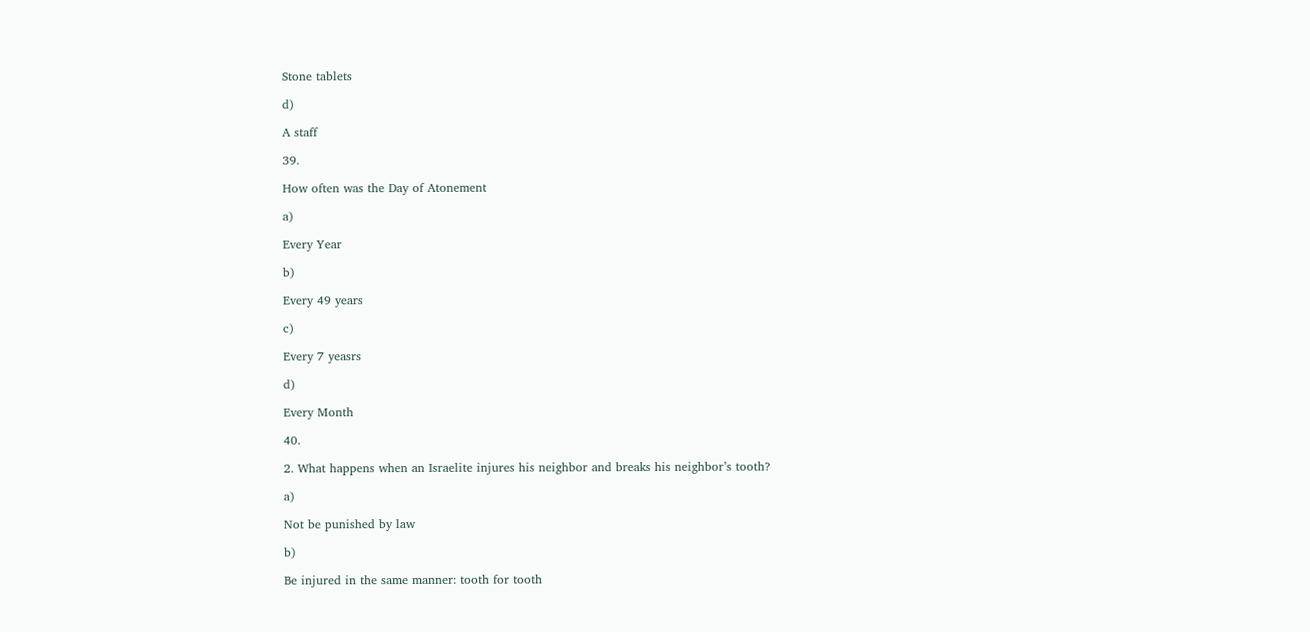Stone tablets

d)

A staff

39.

How often was the Day of Atonement

a)

Every Year

b)

Every 49 years

c)

Every 7 yeasrs

d)

Every Month

40.

2. What happens when an Israelite injures his neighbor and breaks his neighbor’s tooth?

a)

Not be punished by law

b)

Be injured in the same manner: tooth for tooth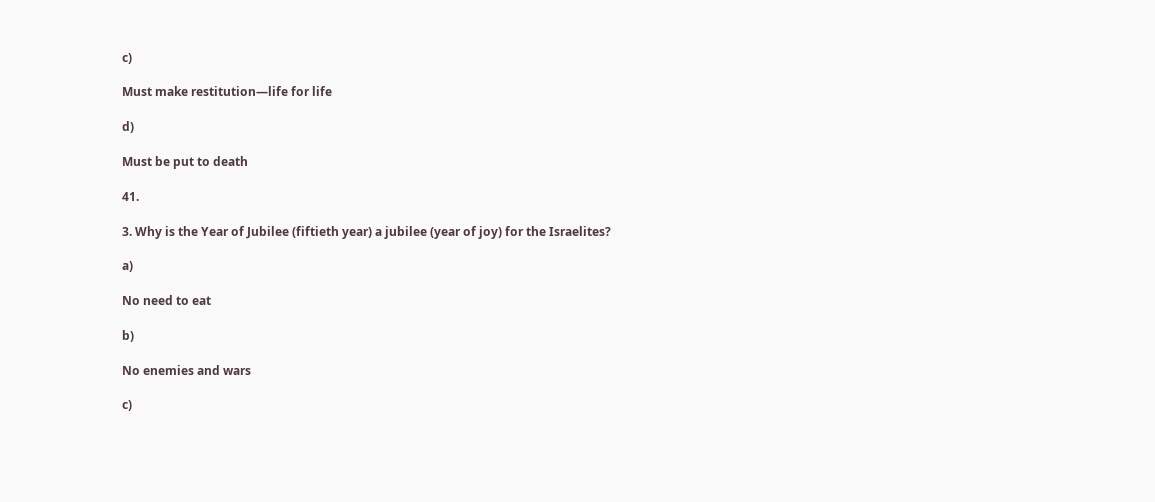c)

Must make restitution—life for life

d)

Must be put to death

41.

3. Why is the Year of Jubilee (fiftieth year) a jubilee (year of joy) for the Israelites?

a)

No need to eat

b)

No enemies and wars

c)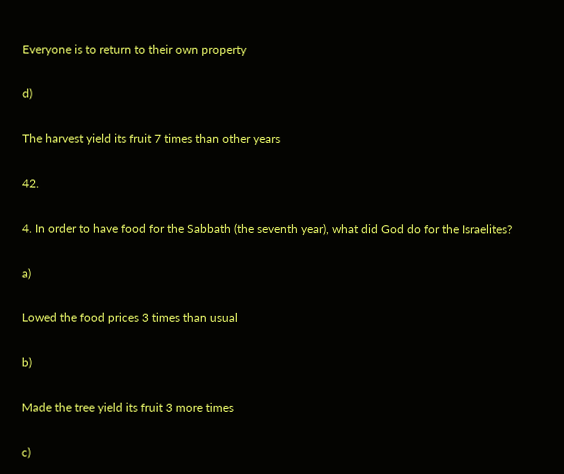Everyone is to return to their own property

d)

The harvest yield its fruit 7 times than other years

42.

4. In order to have food for the Sabbath (the seventh year), what did God do for the Israelites?

a)

Lowed the food prices 3 times than usual

b)

Made the tree yield its fruit 3 more times

c)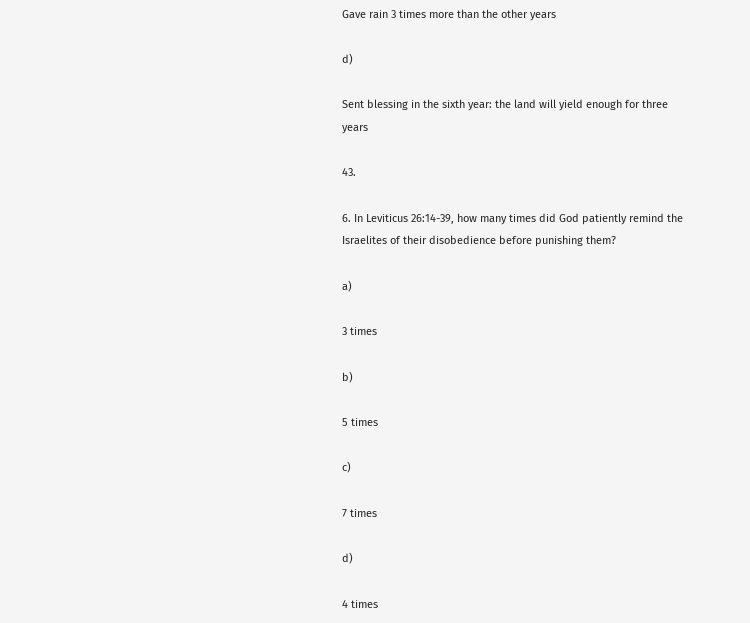Gave rain 3 times more than the other years

d)

Sent blessing in the sixth year: the land will yield enough for three years

43.

6. In Leviticus 26:14-39, how many times did God patiently remind the Israelites of their disobedience before punishing them?

a)

3 times

b)

5 times

c)

7 times

d)

4 times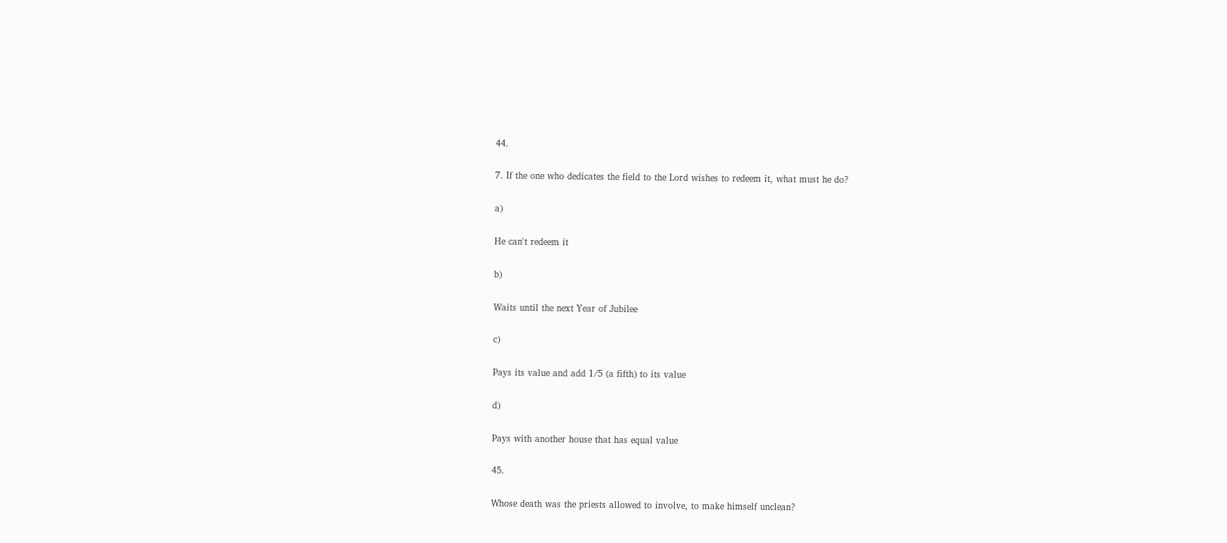44.

7. If the one who dedicates the field to the Lord wishes to redeem it, what must he do?

a)

He can't redeem it

b)

Waits until the next Year of Jubilee

c)

Pays its value and add 1/5 (a fifth) to its value

d)

Pays with another house that has equal value

45.

Whose death was the priests allowed to involve, to make himself unclean?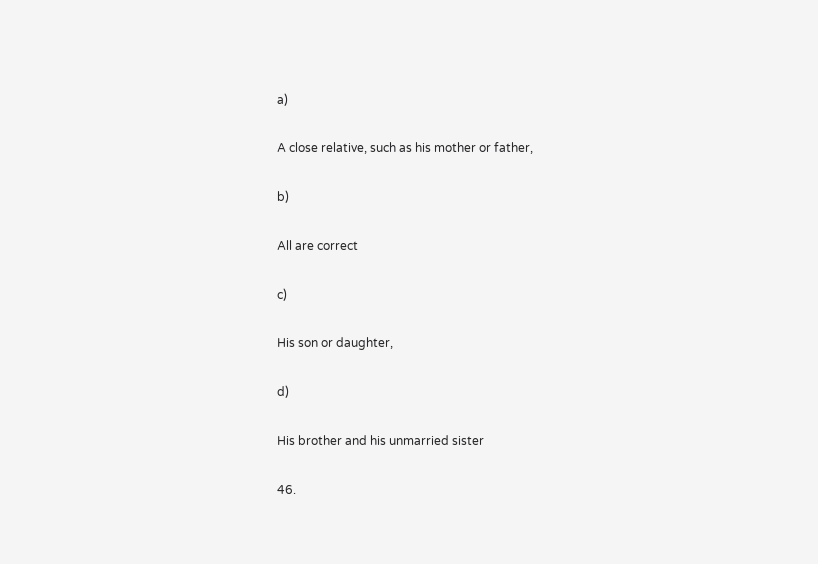a)

A close relative, such as his mother or father,

b)

All are correct

c)

His son or daughter,

d)

His brother and his unmarried sister

46.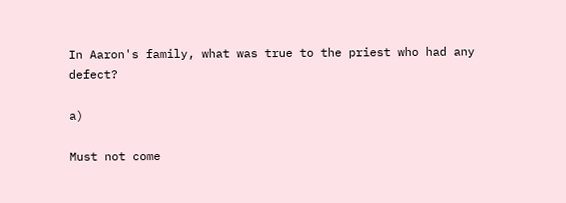In Aaron's family, what was true to the priest who had any defect?

a)

Must not come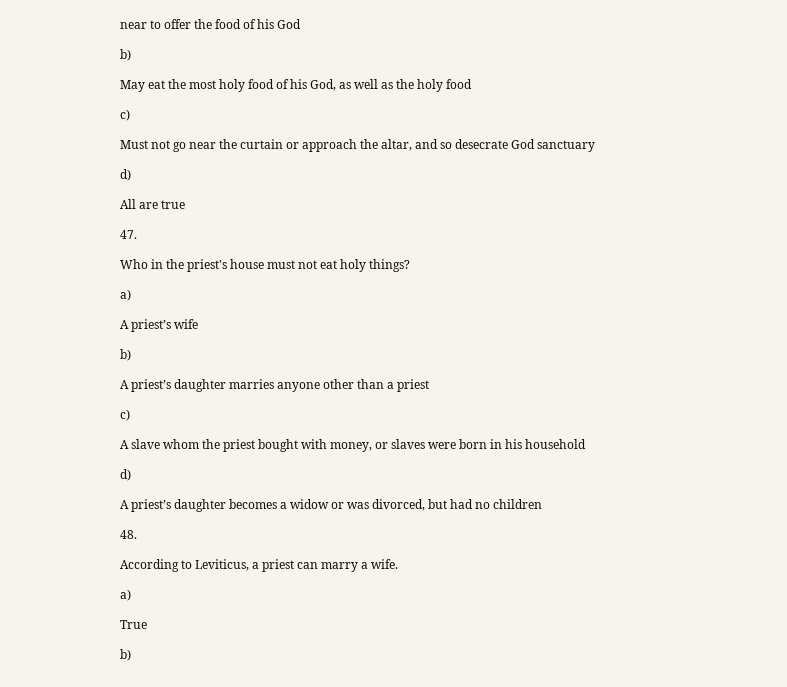near to offer the food of his God

b)

May eat the most holy food of his God, as well as the holy food

c)

Must not go near the curtain or approach the altar, and so desecrate God sanctuary

d)

All are true

47.

Who in the priest's house must not eat holy things?

a)

A priest’s wife

b)

A priest’s daughter marries anyone other than a priest

c)

A slave whom the priest bought with money, or slaves were born in his household

d)

A priest’s daughter becomes a widow or was divorced, but had no children

48.

According to Leviticus, a priest can marry a wife.

a)

True

b)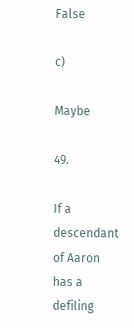False

c)

Maybe

49.

If a descendant of Aaron has a defiling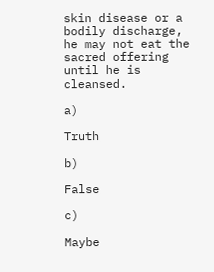skin disease or a bodily discharge, he may not eat the sacred offering until he is cleansed.

a)

Truth

b)

False

c)

Maybe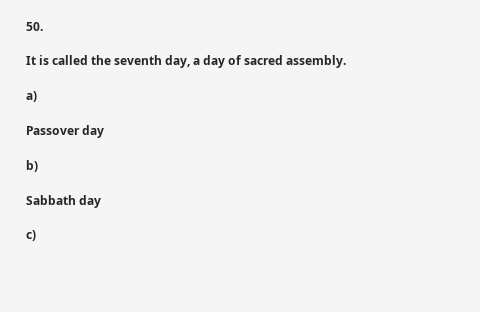50.

It is called the seventh day, a day of sacred assembly.

a)

Passover day

b)

Sabbath day

c)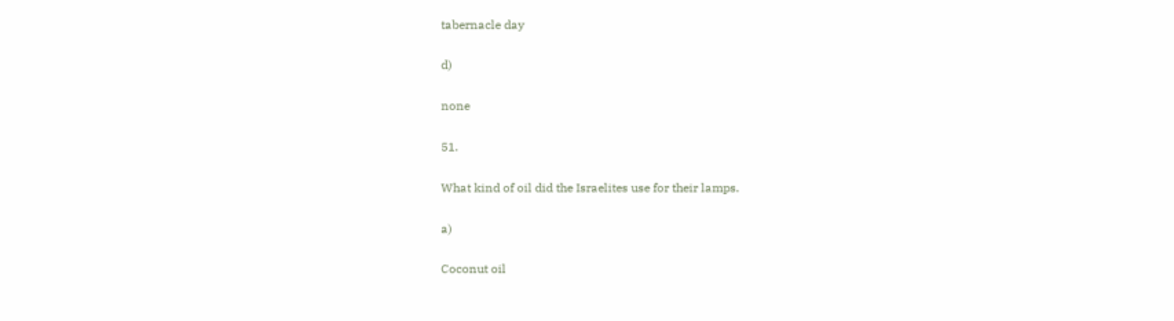tabernacle day

d)

none

51.

What kind of oil did the Israelites use for their lamps.

a)

Coconut oil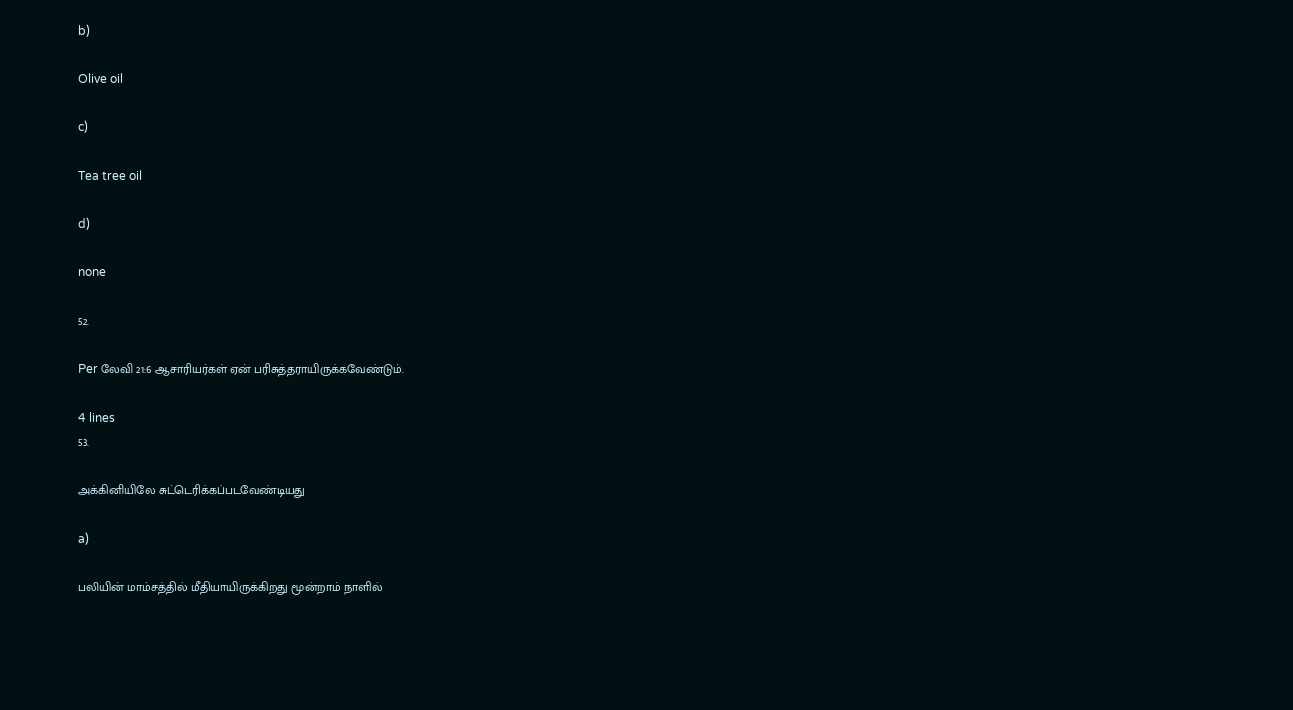b)

Olive oil

c)

Tea tree oil

d)

none

52.

Per லேவி 21:6 ஆசாரியர்கள் ஏன் பரிசுத்தராயிருக்கவேண்டும்.

4 lines
53.

அக்கினியிலே சுட்டெரிக்கப்படவேண்டியது

a)

பலியின் மாம்சத்தில் மீதியாயிருக்கிறது மூன்றாம் நாளில்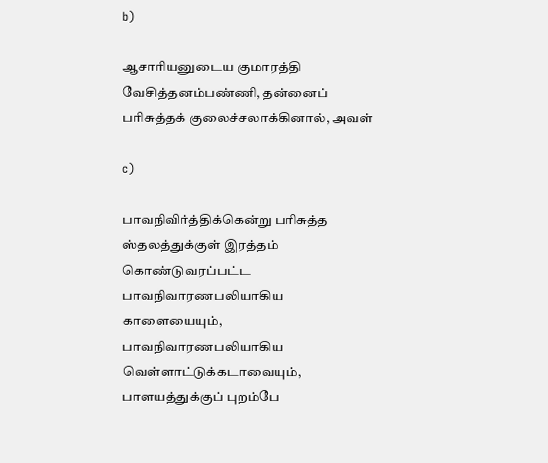b)

ஆசாரியனுடைய குமாரத்தி வேசித்தனம்பண்ணி, தன்னைப் பரிசுத்தக் குலைச்சலாக்கினால், அவள்

c)

பாவநிவிர்த்திக்கென்று பரிசுத்த ஸ்தலத்துக்குள் இரத்தம் கொண்டுவரப்பட்ட பாவநிவாரணபலியாகிய காளையையும், பாவநிவாரணபலியாகிய வெள்ளாட்டுக்கடாவையும், பாளயத்துக்குப் புறம்பே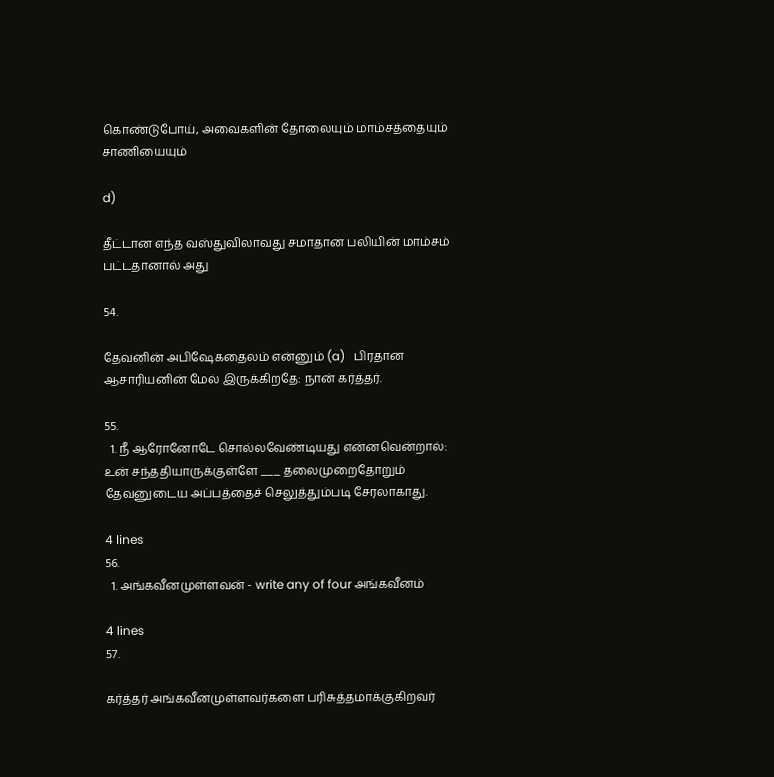கொண்டுபோய், அவைகளின் தோலையும் மாம்சத்தையும் சாணியையும்

d)

தீட்டான எந்த வஸ்துவிலாவது சமாதான பலியின் மாம்சம் பட்டதானால் அது

54.

தேவனின் அபிஷேகதைலம் என்னும் (a)   பிரதான ஆசாரியனின் மேல் இருக்கிறதே: நான் கர்த்தர்.

55.
  1. நீ ஆரோனோடே சொல்லவேண்டியது என்னவென்றால்: உன் சந்ததியாருக்குள்ளே ___ தலைமுறைதோறும் தேவனுடைய அப்பத்தைச் செலுத்தும்படி சேரலாகாது.

4 lines
56.
  1. அங்கவீனமுள்ளவன் - write any of four அங்கவீனம்

4 lines
57.

கர்த்தர் அங்கவீனமுள்ளவர்களை பரிசுத்தமாக்குகிறவர்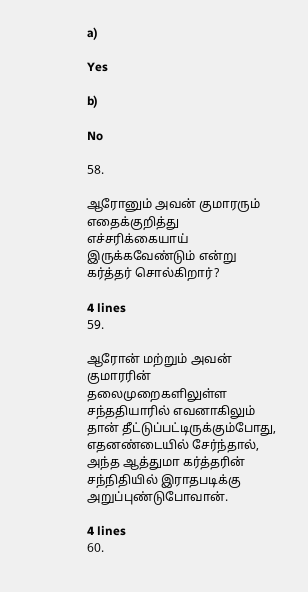a)

Yes

b)

No

58.

ஆரோனும் அவன் குமாரரும் எதைக்குறித்து எச்சரிக்கையாய் இருக்கவேண்டும் என்று கர்த்தர் சொல்கிறார்?

4 lines
59.

ஆரோன் மற்றும் அவன் குமாரரின் தலைமுறைகளிலுள்ள சந்ததியாரில் எவனாகிலும் தான் தீட்டுப்பட்டிருக்கும்போது, எதனண்டையில் சேர்ந்தால், அந்த ஆத்துமா கர்த்தரின் சந்நிதியில் இராதபடிக்கு அறுப்புண்டுபோவான்.

4 lines
60.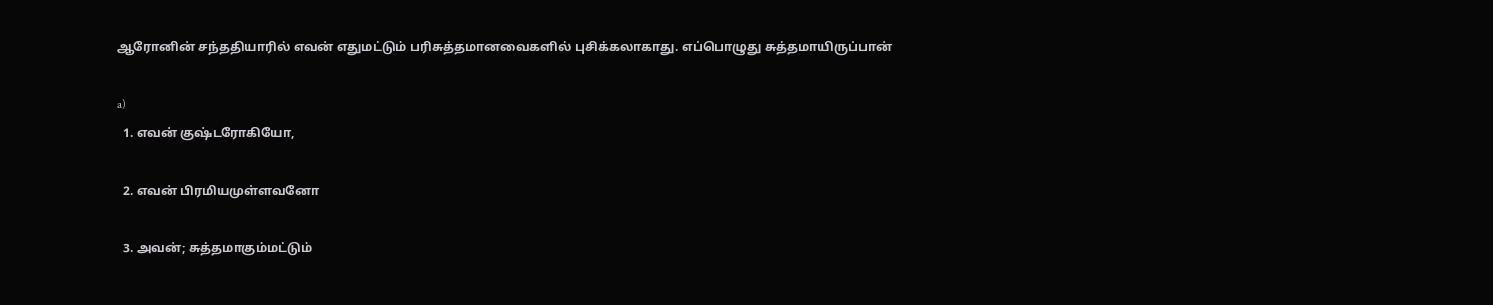ஆரோனின் சந்ததியாரில் எவன் எதுமட்டும் பரிசுத்தமானவைகளில் புசிக்கலாகாது. எப்பொழுது சுத்தமாயிருப்பான்

a)
  1. எவன் குஷ்டரோகியோ,

  2. எவன் பிரமியமுள்ளவனோ

  3. அவன்; சுத்தமாகும்மட்டும்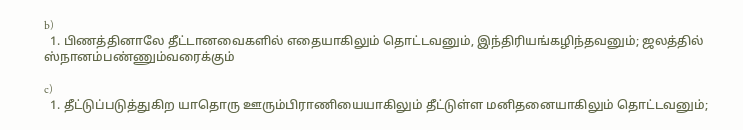b)
  1. பிணத்தினாலே தீட்டானவைகளில் எதையாகிலும் தொட்டவனும், இந்திரியங்கழிந்தவனும்; ஜலத்தில் ஸ்நானம்பண்ணும்வரைக்கும்

c)
  1. தீட்டுப்படுத்துகிற யாதொரு ஊரும்பிராணியையாகிலும் தீட்டுள்ள மனிதனையாகிலும் தொட்டவனும்;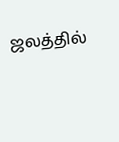ஜலத்தில்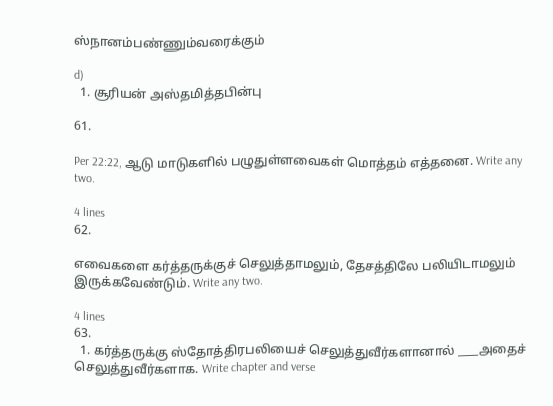ஸ்நானம்பண்ணும்வரைக்கும்

d)
  1. சூரியன் அஸ்தமித்தபின்பு

61.

Per 22:22, ஆடு மாடுகளில் பழுதுள்ளவைகள் மொத்தம் எத்தனை. Write any two.

4 lines
62.

எவைகளை கர்த்தருக்குச் செலுத்தாமலும், தேசத்திலே பலியிடாமலும் இருக்கவேண்டும். Write any two.

4 lines
63.
  1. கர்த்தருக்கு ஸ்தோத்திரபலியைச் செலுத்துவீர்களானால் ____அதைச் செலுத்துவீர்களாக. Write chapter and verse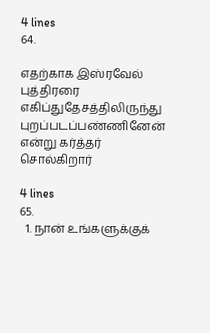4 lines
64.

எதற்காக இஸ்ரவேல் புத்திரரை எகிப்துதேசத்திலிருந்து புறப்படப்பண்ணினேன் என்று கர்த்தர் சொல்கிறார்

4 lines
65.
  1. நான் உங்களுக்குக்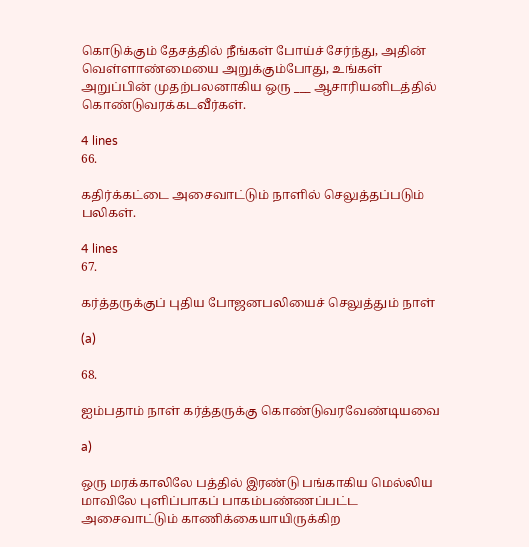கொடுக்கும் தேசத்தில் நீங்கள் போய்ச் சேர்ந்து, அதின் வெள்ளாண்மையை அறுக்கும்போது, உங்கள் அறுப்பின் முதற்பலனாகிய ஒரு ___ ஆசாரியனிடத்தில் கொண்டுவரக்கடவீர்கள்.

4 lines
66.

கதிர்க்கட்டை அசைவாட்டும் நாளில் செலுத்தப்படும் பலிகள்.

4 lines
67.

கர்த்தருக்குப் புதிய போஜனபலியைச் செலுத்தும் நாள்

(a)

68.

ஐம்பதாம் நாள் கர்த்தருக்கு கொண்டுவரவேண்டியவை

a)

ஒரு மரக்காலிலே பத்தில் இரண்டு பங்காகிய மெல்லிய மாவிலே புளிப்பாகப் பாகம்பண்ணப்பட்ட அசைவாட்டும் காணிக்கையாயிருக்கிற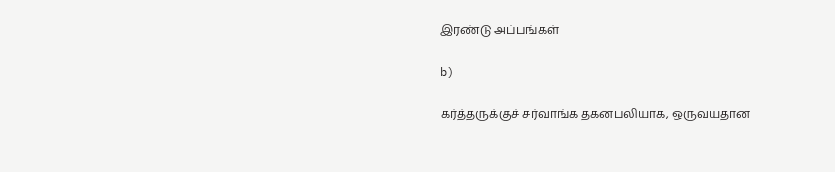இரண்டு அப்பங்கள்

b)

கர்த்தருக்குச் சர்வாங்க தகனபலியாக, ஒருவயதான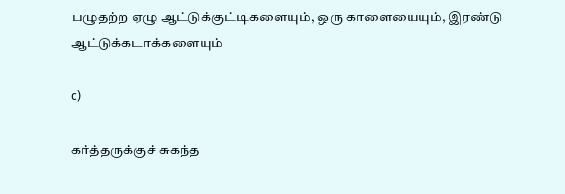பழுதற்ற ஏழு ஆட்டுக்குட்டிகளையும், ஒரு காளையையும், இரண்டு ஆட்டுக்கடாக்களையும்

c)

கர்த்தருக்குச் சுகந்த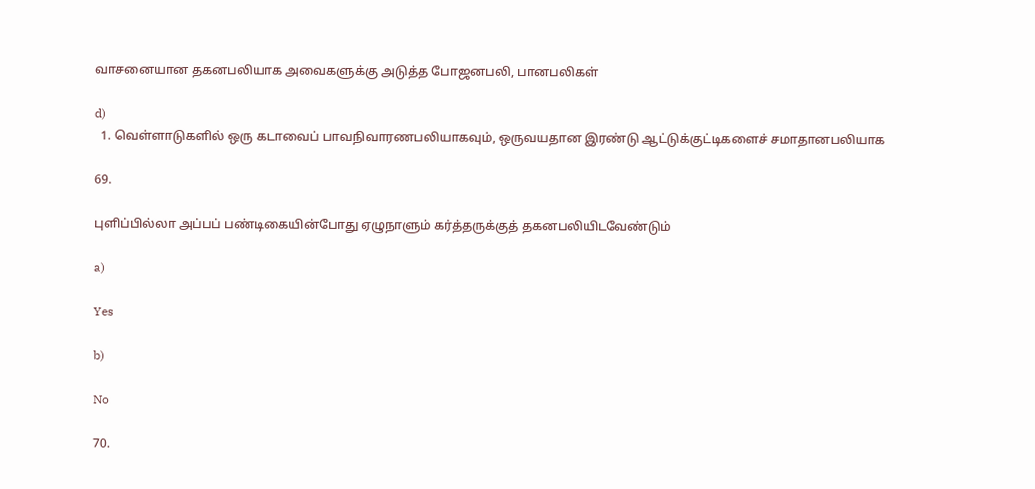வாசனையான தகனபலியாக அவைகளுக்கு அடுத்த போஜனபலி, பானபலிகள்

d)
  1. வெள்ளாடுகளில் ஒரு கடாவைப் பாவநிவாரணபலியாகவும், ஒருவயதான இரண்டு ஆட்டுக்குட்டிகளைச் சமாதானபலியாக

69.

புளிப்பில்லா அப்பப் பண்டிகையின்போது ஏழுநாளும் கர்த்தருக்குத் தகனபலியிடவேண்டும்

a)

Yes

b)

No

70.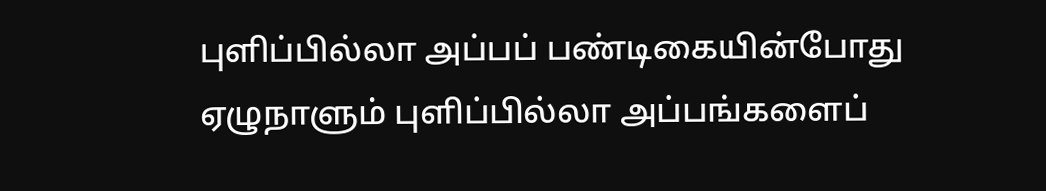புளிப்பில்லா அப்பப் பண்டிகையின்போது ஏழுநாளும் புளிப்பில்லா அப்பங்களைப்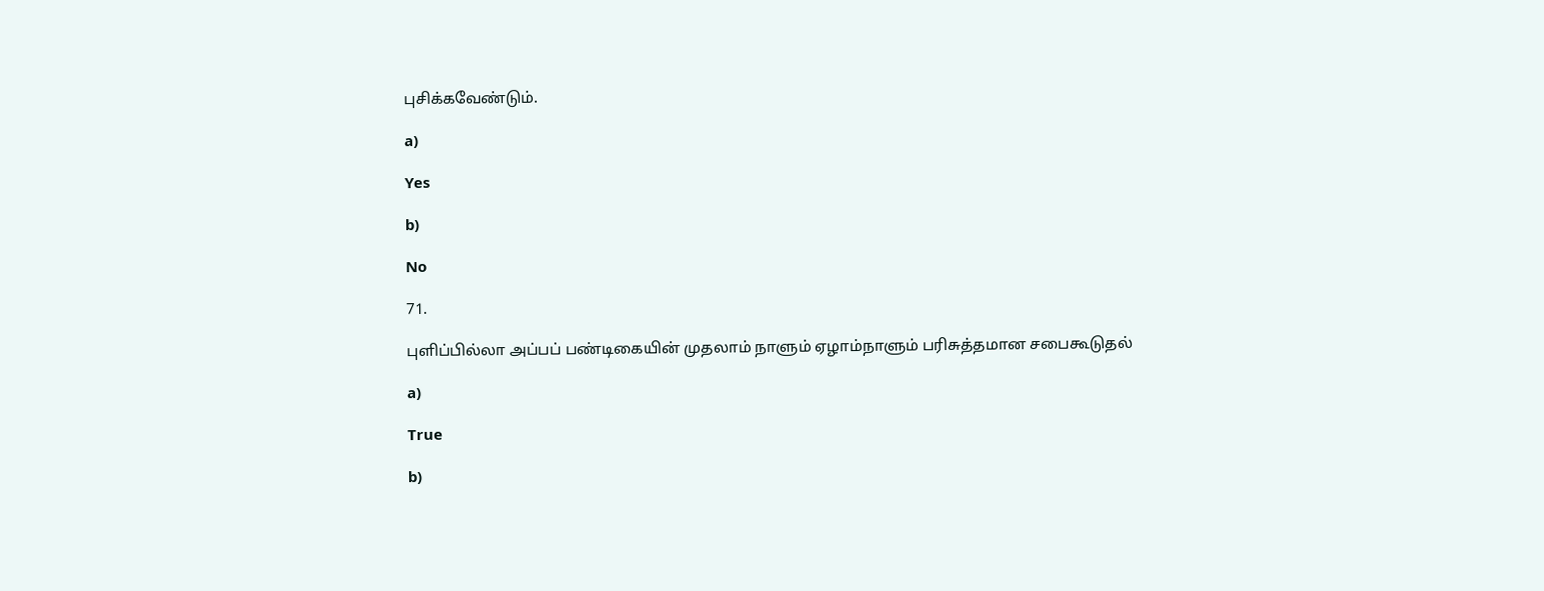புசிக்கவேண்டும்.

a)

Yes

b)

No

71.

புளிப்பில்லா அப்பப் பண்டிகையின் முதலாம் நாளும் ஏழாம்நாளும் பரிசுத்தமான சபைகூடுதல்

a)

True

b)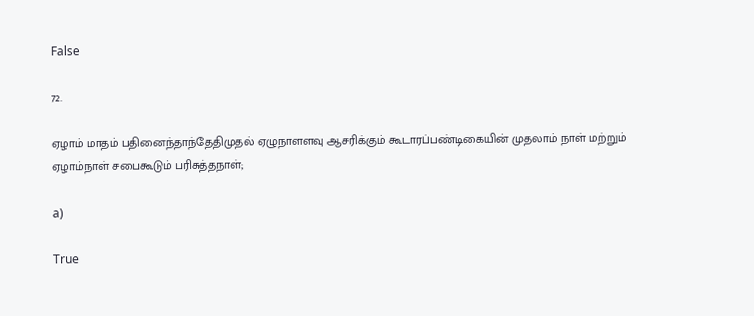False

72.

ஏழாம் மாதம் பதினைந்தாந்தேதிமுதல் ஏழுநாளளவு ஆசரிக்கும் கூடாரப்பண்டிகையின் முதலாம் நாள் மற்றும் ஏழாம்நாள் சபைகூடும் பரிசுத்தநாள்;

a)

True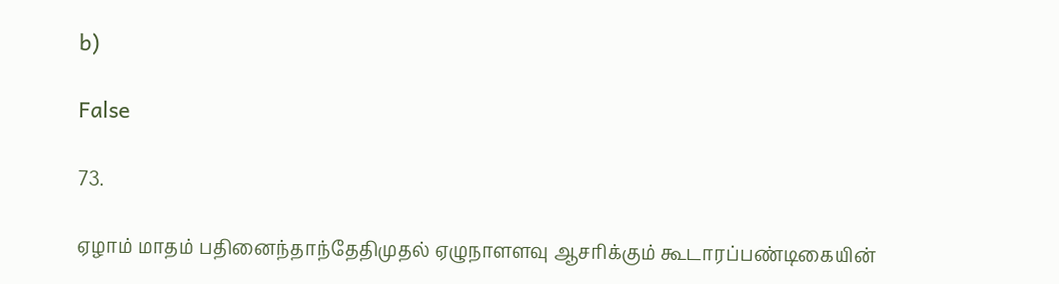b)

False

73.

ஏழாம் மாதம் பதினைந்தாந்தேதிமுதல் ஏழுநாளளவு ஆசரிக்கும் கூடாரப்பண்டிகையின்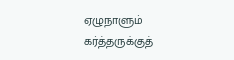ஏழுநாளும் கர்த்தருக்குத்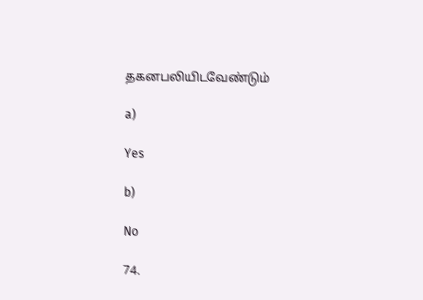தகனபலியிடவேண்டும்

a)

Yes

b)

No

74.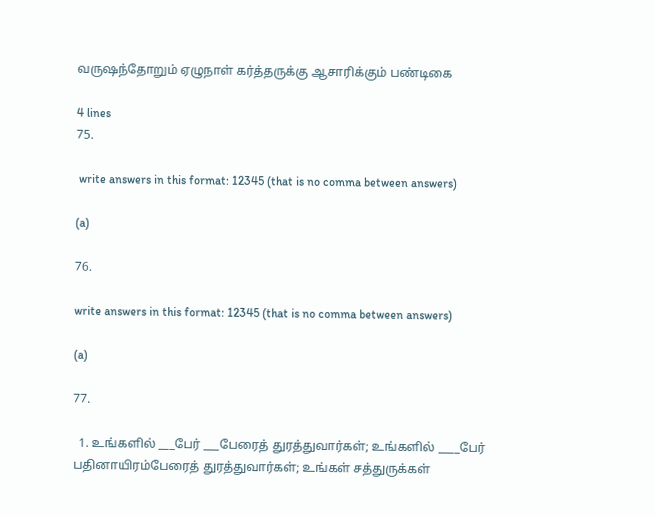வருஷந்தோறும் ஏழுநாள் கர்த்தருக்கு ஆசாரிக்கும் பண்டிகை

4 lines
75.

 write answers in this format: 12345 (that is no comma between answers)

(a)

76.

write answers in this format: 12345 (that is no comma between answers)

(a)

77.

  1. உங்களில் ___பேர் ___பேரைத் துரத்துவார்கள்; உங்களில் ____பேர் பதினாயிரம்பேரைத் துரத்துவார்கள்; உங்கள் சத்துருக்கள்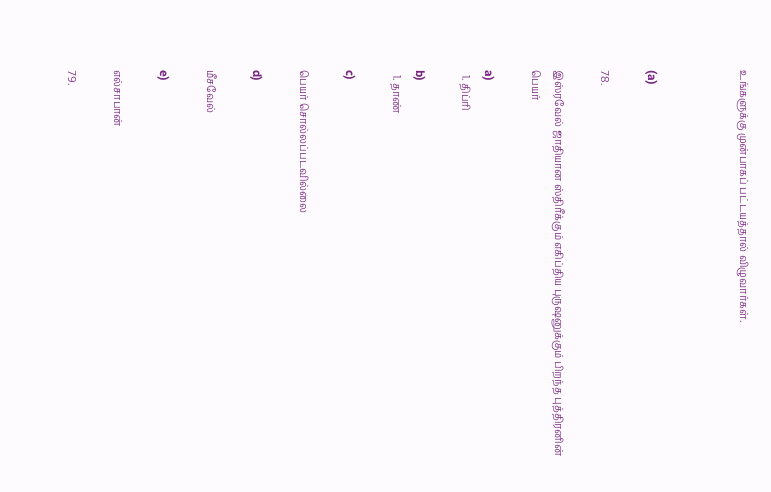உங்களுக்கு முன்பாகப் பட்டயத்தால் விழுவார்கள்.



(a)

78.

இஸ்ரவேல் ஜாதியான ஸ்திரீக்கும் எகிப்திய புருஷனுக்கும் பிறந்த புத்திரனின் பெயர்

a)
  1. திப்ரி

b)
  1. தாண்

c)

பெயர் சொல்லப்படவில்லை

d)

மீசவேல்

e)

எல்சாபான்

79.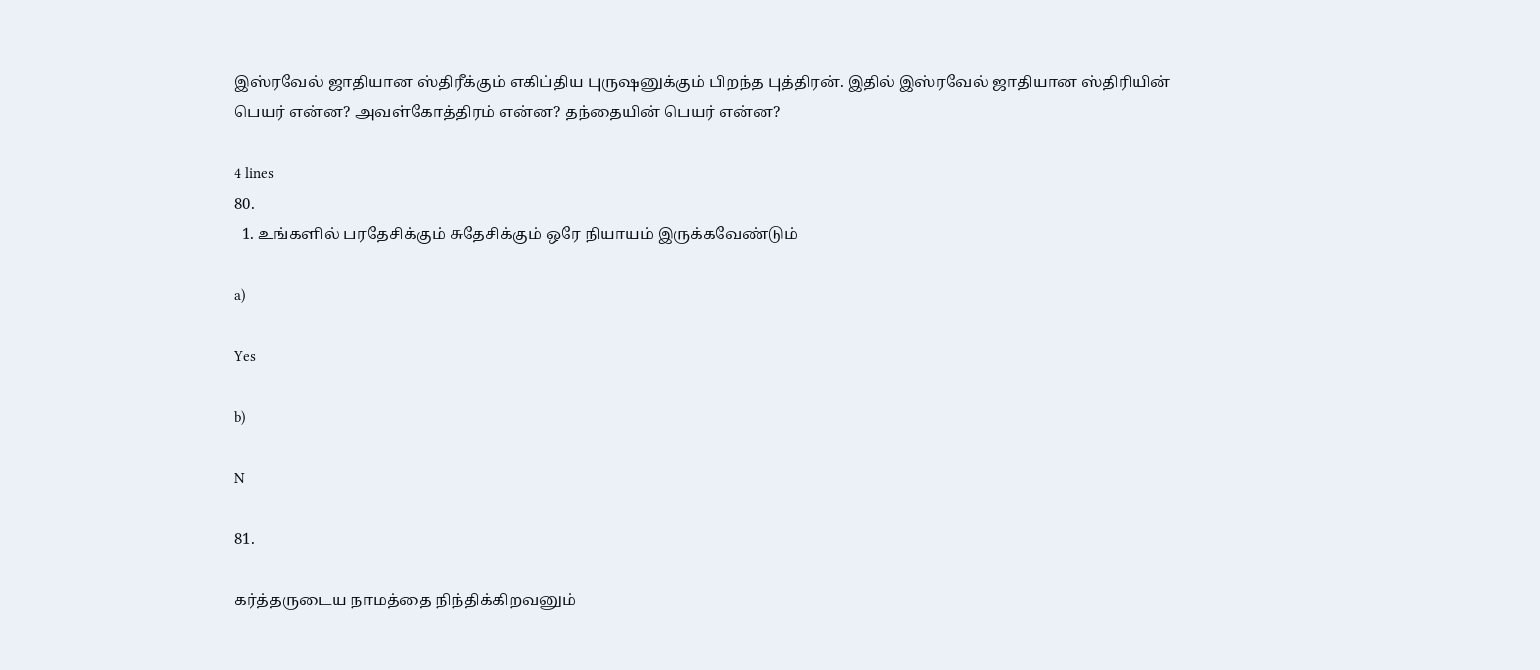இஸ்ரவேல் ஜாதியான ஸ்திரீக்கும் எகிப்திய புருஷனுக்கும் பிறந்த புத்திரன். இதில் இஸ்ரவேல் ஜாதியான ஸ்திரியின் பெயர் என்ன? அவள்கோத்திரம் என்ன? தந்தையின் பெயர் என்ன?

4 lines
80.
  1. உங்களில் பரதேசிக்கும் சுதேசிக்கும் ஒரே நியாயம் இருக்கவேண்டும்

a)

Yes

b)

N

81.

கர்த்தருடைய நாமத்தை நிந்திக்கிறவனும்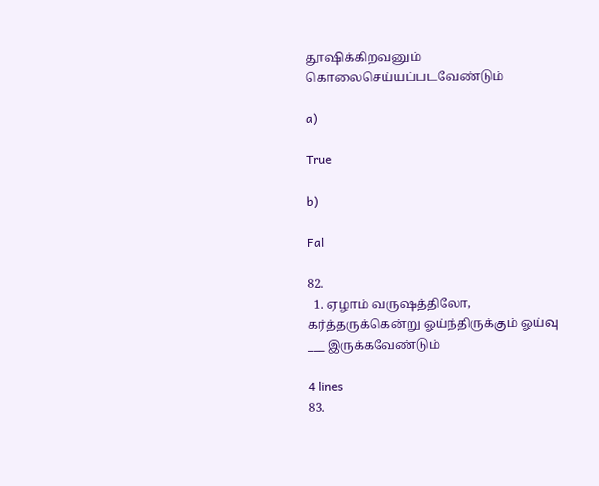தூஷிக்கிறவனும் கொலைசெய்யப்படவேண்டும்

a)

True

b)

Fal

82.
  1. ஏழாம் வருஷத்திலோ, கர்த்தருக்கென்று ஓய்ந்திருக்கும் ஓய்வு ___ இருக்கவேண்டும்

4 lines
83.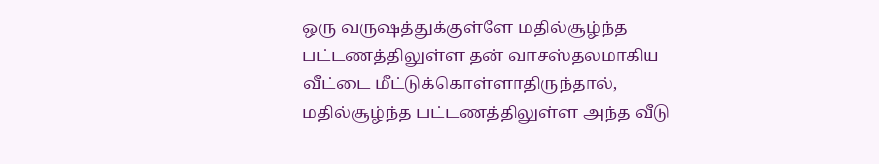ஒரு வருஷத்துக்குள்ளே மதில்சூழ்ந்த பட்டணத்திலுள்ள தன் வாசஸ்தலமாகிய வீட்டை மீட்டுக்கொள்ளாதிருந்தால், மதில்சூழ்ந்த பட்டணத்திலுள்ள அந்த வீடு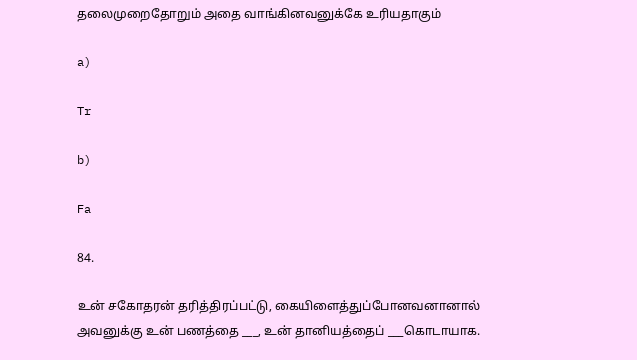தலைமுறைதோறும் அதை வாங்கினவனுக்கே உரியதாகும்

a)

Tr

b)

Fa

84.

உன் சகோதரன் தரித்திரப்பட்டு, கையிளைத்துப்போனவனானால் அவனுக்கு உன் பணத்தை ___, உன் தானியத்தைப் ___கொடாயாக.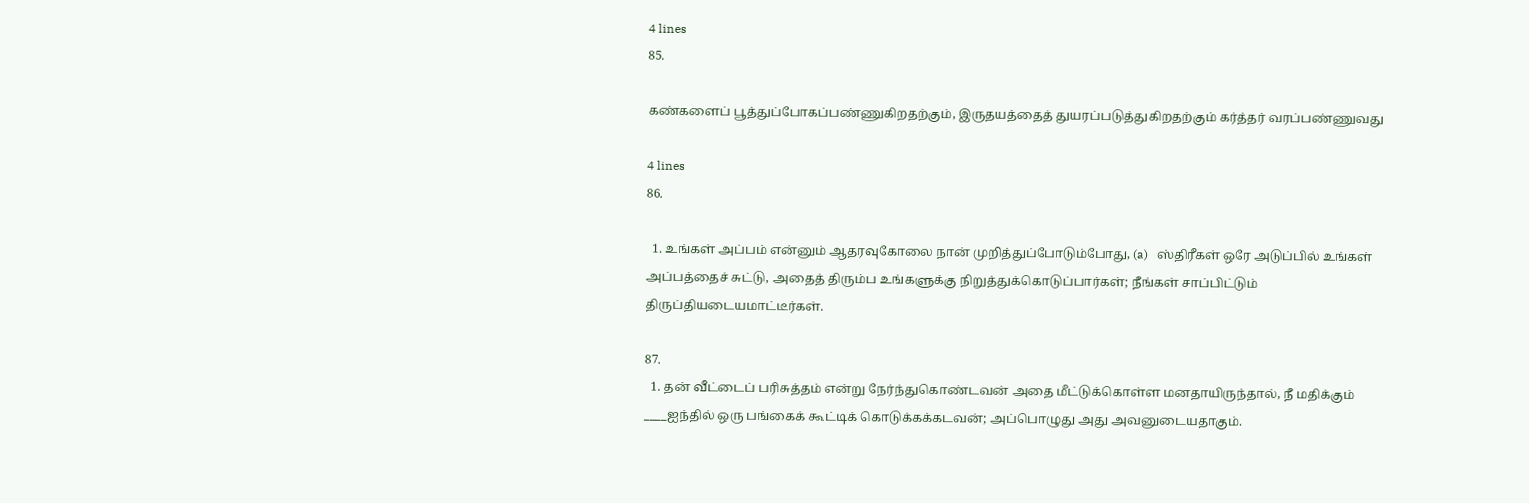4 lines
85.

கண்களைப் பூத்துப்போகப்பண்ணுகிறதற்கும், இருதயத்தைத் துயரப்படுத்துகிறதற்கும் கர்த்தர் வரப்பண்ணுவது

4 lines
86.

  1. உங்கள் அப்பம் என்னும் ஆதரவுகோலை நான் முறித்துப்போடும்போது, (a)   ஸ்திரீகள் ஒரே அடுப்பில் உங்கள் அப்பத்தைச் சுட்டு, அதைத் திரும்ப உங்களுக்கு நிறுத்துக்கொடுப்பார்கள்; நீங்கள் சாப்பிட்டும் திருப்தியடையமாட்டீர்கள்.

87.
  1. தன் வீட்டைப் பரிசுத்தம் என்று நேர்ந்துகொண்டவன் அதை மீட்டுக்கொள்ள மனதாயிருந்தால், நீ மதிக்கும் ____ஐந்தில் ஒரு பங்கைக் கூட்டிக் கொடுக்கக்கடவன்; அப்பொழுது அது அவனுடையதாகும்.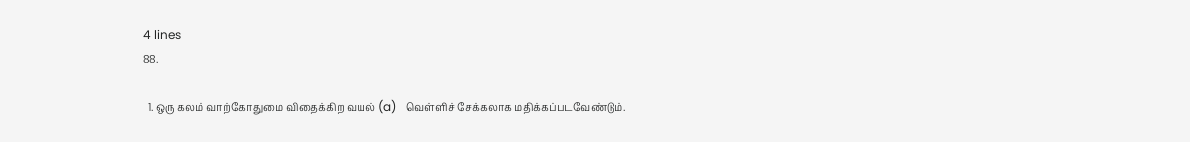4 lines
88.

  1. ஒரு கலம் வாற்கோதுமை விதைக்கிற வயல் (a)   வெள்ளிச் சேக்கலாக மதிக்கப்படவேண்டும்.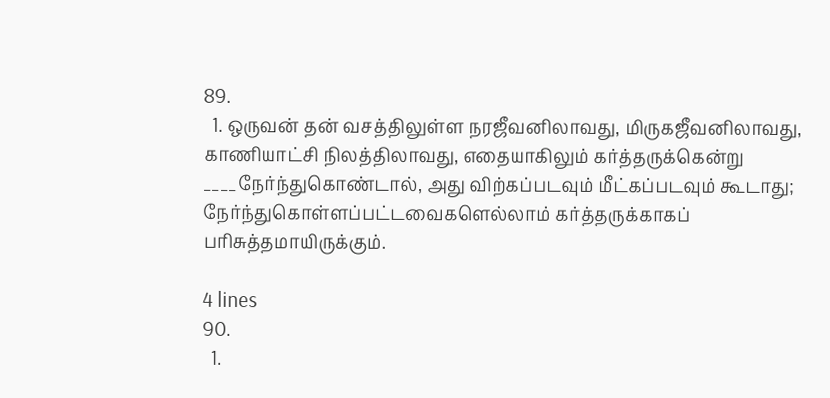89.
  1. ஒருவன் தன் வசத்திலுள்ள நரஜீவனிலாவது, மிருகஜீவனிலாவது, காணியாட்சி நிலத்திலாவது, எதையாகிலும் கர்த்தருக்கென்று ____நேர்ந்துகொண்டால், அது விற்கப்படவும் மீட்கப்படவும் கூடாது; நேர்ந்துகொள்ளப்பட்டவைகளெல்லாம் கர்த்தருக்காகப் பரிசுத்தமாயிருக்கும்.

4 lines
90.
  1.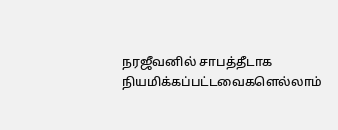நரஜீவனில் சாபத்தீடாக நியமிக்கப்பட்டவைகளெல்லாம்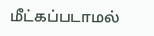மீட்கப்படாமல்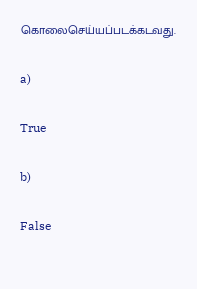கொலைசெய்யப்படக்கடவது.

a)

True

b)

False